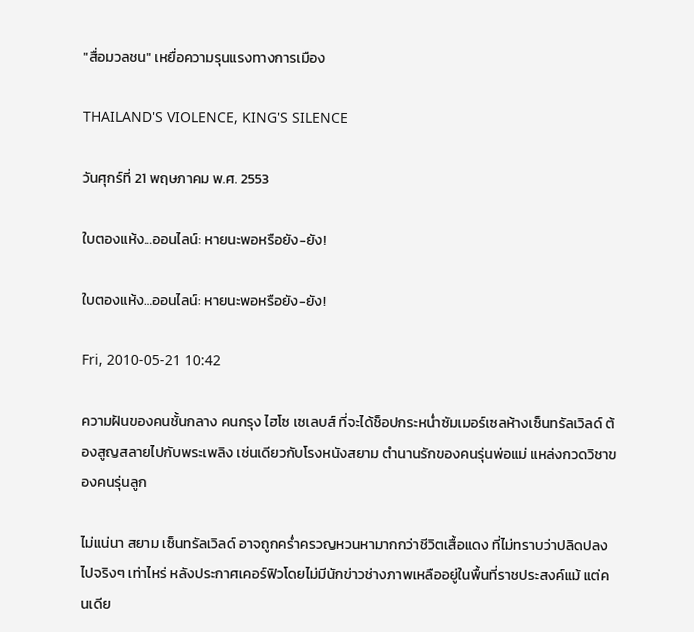"สื่อมวลชน" เหยื่อความรุนแรงทางการเมือง

THAILAND'S VIOLENCE, KING'S SILENCE

วันศุกร์ที่ 21 พฤษภาคม พ.ศ. 2553

ใบตองแห้ง...ออนไลน์: หายนะพอหรือยัง-ยัง!

ใบตองแห้ง…ออนไลน์: หายนะพอหรือยัง-ยัง!

Fri, 2010-05-21 10:42

ความฝันของคนชั้นกลาง คนกรุง ไฮโซ เซเลบส์ ที่จะได้ช็อปกระหน่ำซัมเมอร์เซลห้างเซ็นทรัลเวิลด์ ต้องสูญสลายไปกับพระเพลิง เช่นเดียวกับโรงหนังสยาม ตำนานรักของคนรุ่นพ่อแม่ แหล่งกวดวิชาของคนรุ่นลูก

ไม่แน่นา สยาม เซ็นทรัลเวิลด์ อาจถูกคร่ำครวญหวนหามากกว่าชีวิตเสื้อแดง ที่ไม่ทราบว่าปลิดปลงไปจริงๆ เท่าไหร่ หลังประกาศเคอร์ฟิวโดยไม่มีนักข่าวช่างภาพเหลืออยู่ในพื้นที่ราชประสงค์แม้ แต่คนเดีย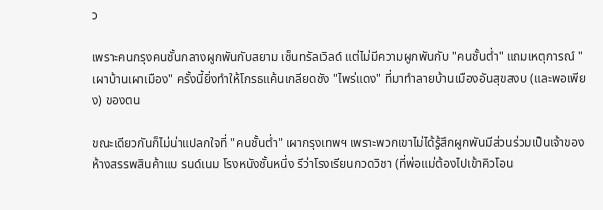ว

เพราะคนกรุงคนชั้นกลางผูกพันกับสยาม เซ็นทรัลเวิลด์ แต่ไม่มีความผูกพันกับ "คนชั้นต่ำ" แถมเหตุการณ์ "เผาบ้านเผาเมือง" ครั้งนี้ยิ่งทำให้โกรธแค้นเกลียดชัง "ไพร่แดง" ที่มาทำลายบ้านเมืองอันสุขสงบ (และพอเพียง) ของตน

ขณะเดียวกันก็ไม่น่าแปลกใจที่ "คนชั้นต่ำ" เผากรุงเทพฯ เพราะพวกเขาไม่ได้รู้สึกผูกพันมีส่วนร่วมเป็นเจ้าของห้างสรรพสินค้าแบ รนด์เนม โรงหนังชั้นหนึ่ง รึว่าโรงเรียนกวดวิชา (ที่พ่อแม่ต้องไปเข้าคิวโอน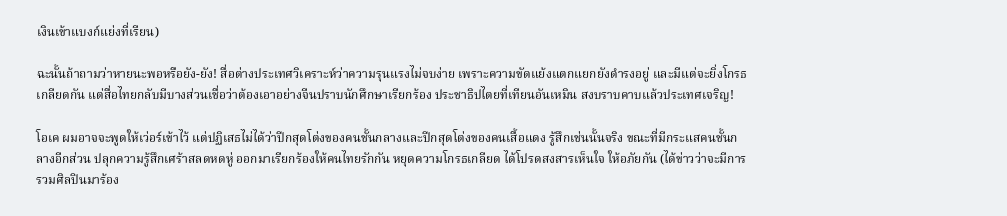เงินเข้าแบงก์แย่งที่เรียน)

ฉะนั้นถ้าถามว่าหายนะพอหรือยัง-ยัง! สื่อต่างประเทศวิเคราะห์ว่าความรุนแรงไม่จบง่าย เพราะความขัดแย้งแตกแยกยังดำรงอยู่ และมีแต่จะยิ่งโกรธเกลียดกัน แต่สื่อไทยกลับมีบางส่วนเชื่อว่าต้องเอาอย่างจีนปราบนักศึกษาเรียกร้อง ประชาธิปไตยที่เทียนอันเหมิน สงบราบคาบแล้วประเทศเจริญ!

โอเค ผมอาจจะพูดให้เว่อร์เข้าไว้ แต่ปฏิเสธไม่ได้ว่าปีกสุดโต่งของคนชั้นกลางและปีกสุดโต่งของคนเสื้อแดง รู้สึกเช่นนั้นจริง ขณะที่มีกระแสคนชั้นกลางอีกส่วน ปลุกความรู้สึกเศร้าสลดหดหู่ ออกมาเรียกร้องให้คนไทยรักกัน หยุดความโกรธเกลียด ได้โปรดสงสารเห็นใจ ให้อภัยกัน (ได้ข่าวว่าจะมีการรวมศิลปินมาร้อง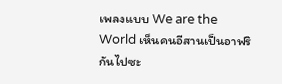เพลงแบบ We are the World เห็นคนอีสานเป็นอาฟริกันไปซะ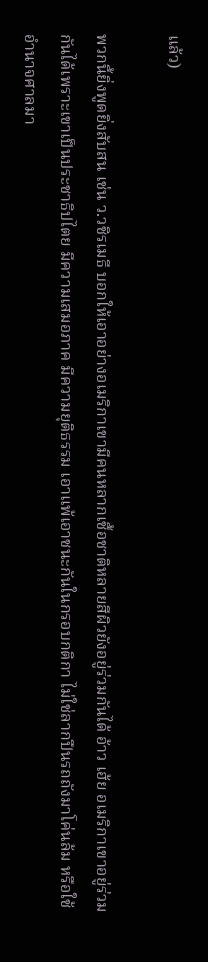แล้ว)

พวกนี้ยิ่งพูดยิ่งสับสน เช่น ว.วชิรเมธี บอกให้เอาอย่างอเมริกาเขามีคนหลากเชื้อชาติหลายสีผิวยังอยู่ร่วมกันได้ อ้าว เฮ้ย อเมริกาเขาอยู่ร่วมกันได้เพราะเขาเป็นประชาธิปไตย มีความเสมอภาค มีความยุติธรรม เอาแพ้เอาชนะกันในกรอบกติกา ไม่ใช่ลากปืนรถถังมาโค่นล้ม หรือใช้อำนาจศาลมา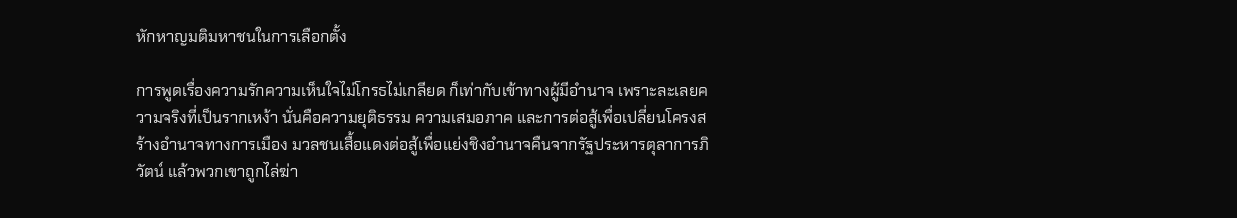หักหาญมติมหาชนในการเลือกตั้ง

การพูดเรื่องความรักความเห็นใจไม่โกรธไม่เกลียด ก็เท่ากับเข้าทางผู้มีอำนาจ เพราะละเลยความจริงที่เป็นรากเหง้า นั่นคือความยุติธรรม ความเสมอภาค และการต่อสู้เพื่อเปลี่ยนโครงสร้างอำนาจทางการเมือง มวลชนเสื้อแดงต่อสู้เพื่อแย่งชิงอำนาจคืนจากรัฐประหารตุลาการภิวัตน์ แล้วพวกเขาถูกไล่ฆ่า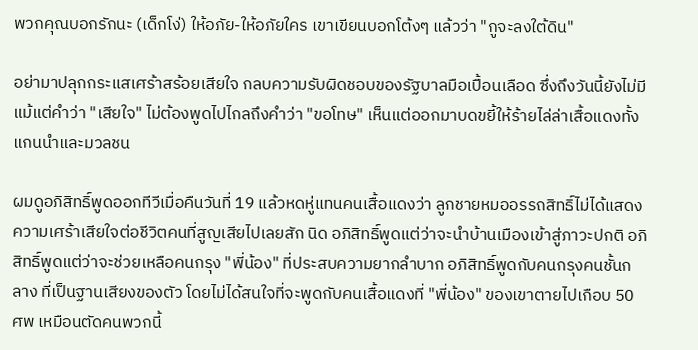พวกคุณบอกรักนะ (เด็กโง่) ให้อภัย-ให้อภัยใคร เขาเขียนบอกโต้งๆ แล้วว่า "กูจะลงใต้ดิน"

อย่ามาปลุกกระแสเศร้าสร้อยเสียใจ กลบความรับผิดชอบของรัฐบาลมือเปื้อนเลือด ซึ่งถึงวันนี้ยังไม่มีแม้แต่คำว่า "เสียใจ" ไม่ต้องพูดไปไกลถึงคำว่า "ขอโทษ" เห็นแต่ออกมาบดขยี้ให้ร้ายไล่ล่าเสื้อแดงทั้งแกนนำและมวลชน

ผมดูอภิสิทธิ์พูดออกทีวีเมื่อคืนวันที่ 19 แล้วหดหู่แทนคนเสื้อแดงว่า ลูกชายหมออรรถสิทธิ์ไม่ได้แสดงความเศร้าเสียใจต่อชีวิตคนที่สูญเสียไปเลยสัก นิด อภิสิทธิ์พูดแต่ว่าจะนำบ้านเมืองเข้าสู่ภาวะปกติ อภิสิทธิ์พูดแต่ว่าจะช่วยเหลือคนกรุง "พี่น้อง" ที่ประสบความยากลำบาก อภิสิทธิ์พูดกับคนกรุงคนชั้นกลาง ที่เป็นฐานเสียงของตัว โดยไม่ได้สนใจที่จะพูดกับคนเสื้อแดงที่ "พี่น้อง" ของเขาตายไปเกือบ 50 ศพ เหมือนตัดคนพวกนี้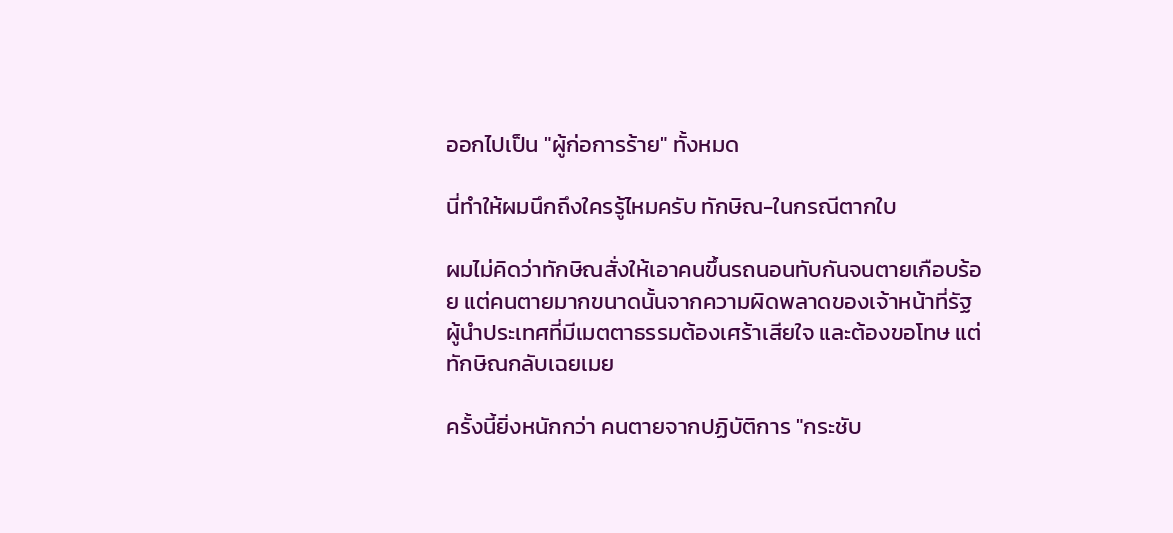ออกไปเป็น "ผู้ก่อการร้าย" ทั้งหมด

นี่ทำให้ผมนึกถึงใครรู้ไหมครับ ทักษิณ-ในกรณีตากใบ

ผมไม่คิดว่าทักษิณสั่งให้เอาคนขึ้นรถนอนทับกันจนตายเกือบร้อย แต่คนตายมากขนาดนั้นจากความผิดพลาดของเจ้าหน้าที่รัฐ ผู้นำประเทศที่มีเมตตาธรรมต้องเศร้าเสียใจ และต้องขอโทษ แต่ทักษิณกลับเฉยเมย

ครั้งนี้ยิ่งหนักกว่า คนตายจากปฏิบัติการ "กระชับ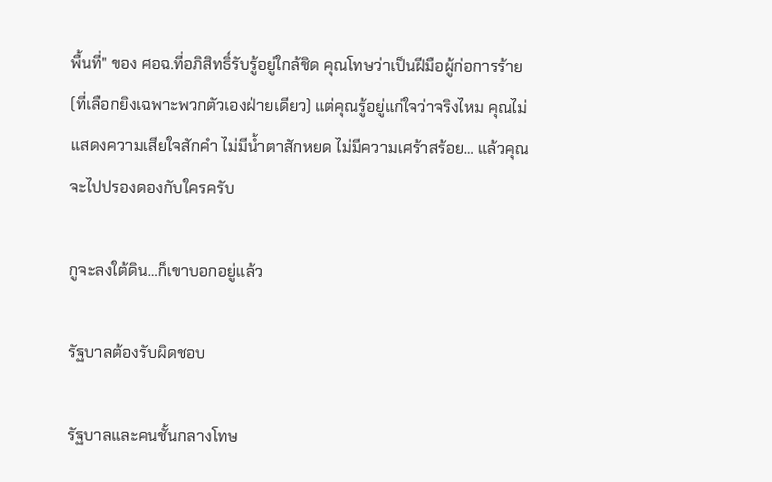พื้นที่" ของ ศอฉ.ที่อภิสิทธิ์รับรู้อยู่ใกล้ชิด คุณโทษว่าเป็นฝีมือผู้ก่อการร้าย (ที่เลือกยิงเฉพาะพวกตัวเองฝ่ายเดียว) แต่คุณรู้อยู่แก่ใจว่าจริงไหม คุณไม่แสดงความเสียใจสักคำ ไม่มีน้ำตาสักหยด ไม่มีความเศร้าสร้อย… แล้วคุณจะไปปรองดองกับใครครับ

กูจะลงใต้ดิน…ก็เขาบอกอยู่แล้ว

รัฐบาลต้องรับผิดชอบ

รัฐบาลและคนชั้นกลางโทษ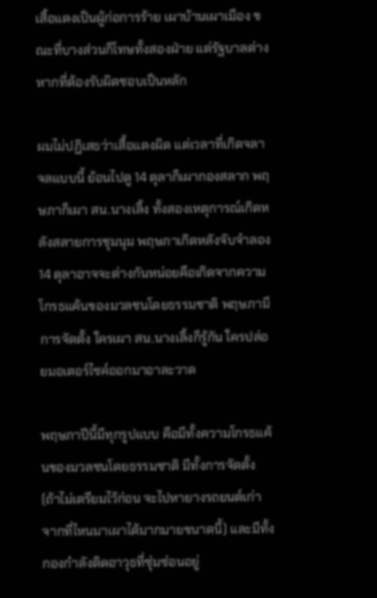เสิ้อแดงเป็นผู้ก่อการร้าย เผาบ้านเผาเมือง ขณะที่บางส่วนก็โทษทั้งสองฝ่าย แต่รัฐบาลต่างหากที่ต้องรับผิดชอบเป็นหลัก

ผมไม่ปฏิเสธว่าเสื้อแดงผิด แต่เวลาที่เกิดจลาจลแบบนี้ ย้อนไปดู 14 ตุลาก็เผากองสลาก พฤษภาก็เผา สน.นางเลิ้ง ทั้งสองเหตุการณ์เกิดหลังสลายการชุมนุม พฤษภาเกิดหลังจับจำลอง 14 ตุลาอาจจะต่างกันหน่อยคือเกิดจากความโกรธแค้นของมวลชนโดยธรรมชาติ พฤษภามีการจัดตั้ง ใครเผา สน.นางเลิ้งก็รู้กัน ใครปล่อยมอเตอร์ไซค์ออกมาอาละวาด

พฤษภาปีนี้มีทุกรูปแบบ คือมีทั้งความโกรธแค้นของมวลชนโดยธรรมชาติ มีทั้งการจัดตั้ง (ถ้าไม่เตรียมไว้ก่อน จะไปหายางรถยนต์เก่าจากที่ไหนมาเผาได้มากมายขนาดนี้) และมีทั้งกองกำลังติดอาวุธที่ซุ่มซ่อนอยู่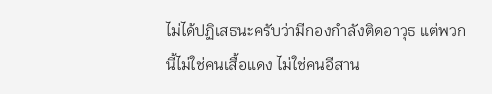ไม่ได้ปฏิเสธนะครับว่ามีกองกำลังติดอาวุธ แต่พวกนี้ไม่ใช่คนเสื้อแดง ไม่ใช่คนอีสาน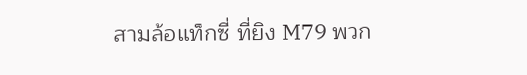สามล้อแท็กซี่ ที่ยิง M79 พวก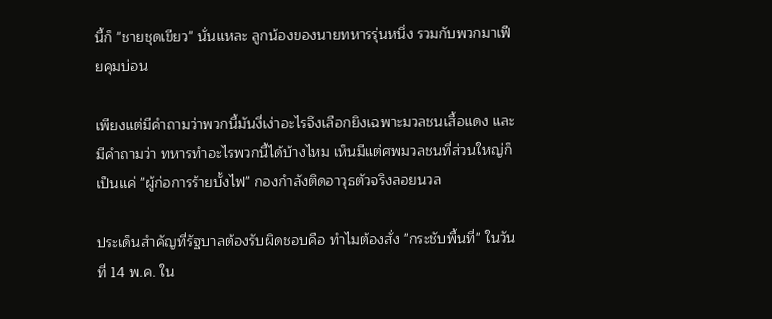นี้ก็ "ชายชุดเขียว" นั่นแหละ ลูกน้องของนายทหารรุ่นหนึ่ง รวมกับพวกมาเฟียคุมบ่อน

เพียงแต่มีคำถามว่าพวกนี้มันงี่เง่าอะไรจึงเลือกยิงเฉพาะมวลชนเสื้อแดง และมีคำถามว่า ทหารทำอะไรพวกนี้ได้บ้างไหม เห็นมีแต่ศพมวลชนที่ส่วนใหญ่ก็เป็นแค่ "ผู้ก่อการร้ายบั้งไฟ" กองกำลังติดอาวุธตัวจริงลอยนวล

ประเด็นสำคัญที่รัฐบาลต้องรับผิดชอบคือ ทำไมต้องสั่ง "กระชับพื้นที่" ในวันที่ 14 พ.ค. ใน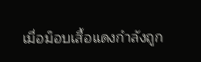เมื่อม็อบเสื้อแดงกำลังถูก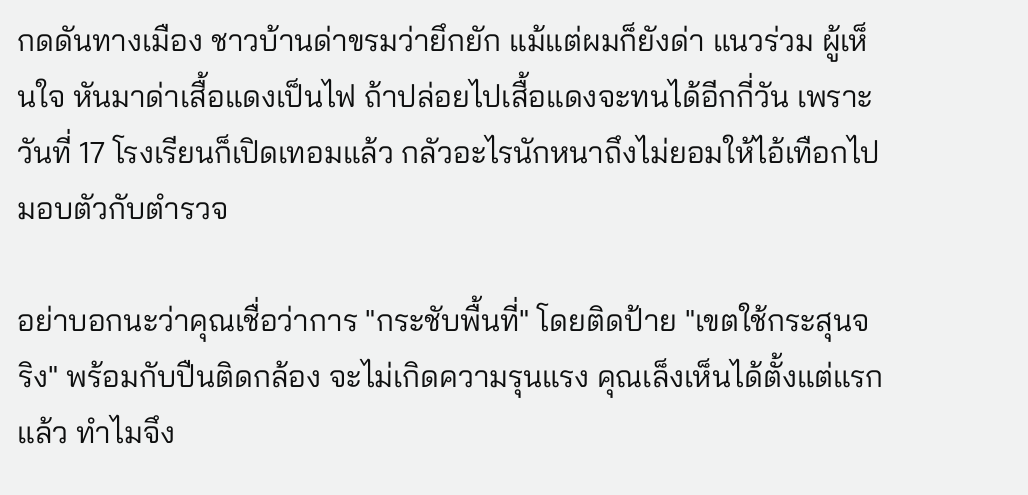กดดันทางเมือง ชาวบ้านด่าขรมว่ายึกยัก แม้แต่ผมก็ยังด่า แนวร่วม ผู้เห็นใจ หันมาด่าเสื้อแดงเป็นไฟ ถ้าปล่อยไปเสื้อแดงจะทนได้อีกกี่วัน เพราะวันที่ 17 โรงเรียนก็เปิดเทอมแล้ว กลัวอะไรนักหนาถึงไม่ยอมให้ไอ้เทือกไปมอบตัวกับตำรวจ

อย่าบอกนะว่าคุณเชื่อว่าการ "กระชับพื้นที่" โดยติดป้าย "เขตใช้กระสุนจริง" พร้อมกับปืนติดกล้อง จะไม่เกิดความรุนแรง คุณเล็งเห็นได้ตั้งแต่แรกแล้ว ทำไมจึง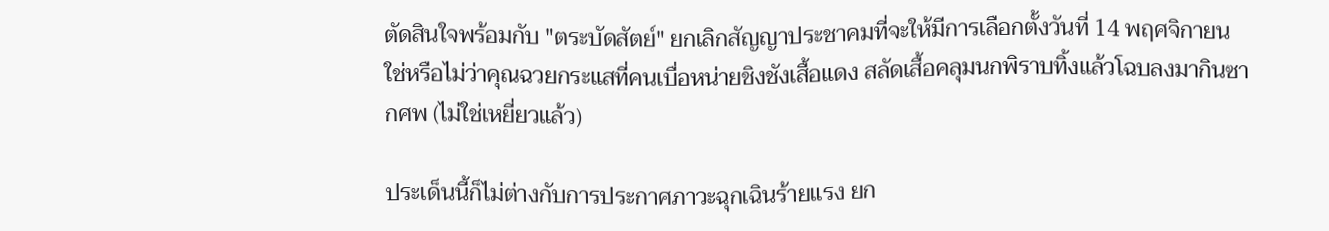ตัดสินใจพร้อมกับ "ตระบัดสัตย์" ยกเลิกสัญญาประชาคมที่จะให้มีการเลือกตั้งวันที่ 14 พฤศจิกายน ใช่หรือไม่ว่าคุณฉวยกระแสที่คนเบื่อหน่ายชิงชังเสื้อแดง สลัดเสื้อคลุมนกพิราบทิ้งแล้วโฉบลงมากินซากศพ (ไม่ใช่เหยี่ยวแล้ว)

ประเด็นนี้ก็ไม่ต่างกับการประกาศภาวะฉุกเฉินร้ายแรง ยก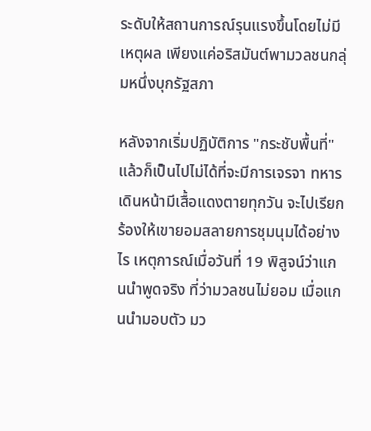ระดับให้สถานการณ์รุนแรงขึ้นโดยไม่มีเหตุผล เพียงแค่อริสมันต์พามวลชนกลุ่มหนึ่งบุกรัฐสภา

หลังจากเริ่มปฏิบัติการ "กระชับพื้นที่" แล้วก็เป็นไปไม่ได้ที่จะมีการเจรจา ทหารเดินหน้ามีเสื้อแดงตายทุกวัน จะไปเรียกร้องให้เขายอมสลายการชุมนุมได้อย่างไร เหตุการณ์เมื่อวันที่ 19 พิสูจน์ว่าแกนนำพูดจริง ที่ว่ามวลชนไม่ยอม เมื่อแกนนำมอบตัว มว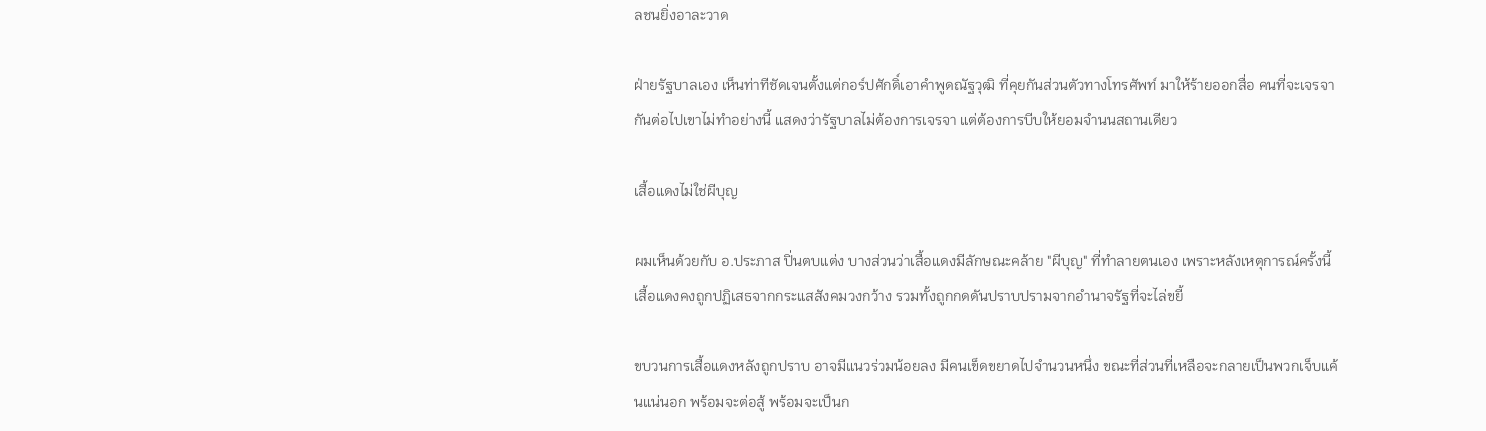ลชนยิ่งอาละวาด

ฝ่ายรัฐบาลเอง เห็นท่าทีชัดเจนตั้งแต่กอร์ปศักดิ์เอาคำพูดณัฐวุฒิ ที่คุยกันส่วนตัวทางโทรศัพท์ มาให้ร้ายออกสื่อ คนที่จะเจรจากันต่อไปเขาไม่ทำอย่างนี้ แสดงว่ารัฐบาลไม่ต้องการเจรจา แต่ต้องการบีบให้ยอมจำนนสถานเดียว

เสื้อแดงไม่ใช่ผีบุญ

ผมเห็นด้วยกับ อ.ประภาส ปิ่นตบแต่ง บางส่วนว่าเสื้อแดงมีลักษณะคล้าย "ผีบุญ" ที่ทำลายตนเอง เพราะหลังเหตุการณ์ครั้งนี้ เสื้อแดงคงถูกปฏิเสธจากกระแสสังคมวงกว้าง รวมทั้งถูกกดดันปราบปรามจากอำนาจรัฐที่จะไล่ขยี้

ขบวนการเสื้อแดงหลังถูกปราบ อาจมีแนวร่วมน้อยลง มีคนเข็ดขยาดไปจำนวนหนึ่ง ขณะที่ส่วนที่เหลือจะกลายเป็นพวกเจ็บแค้นแน่นอก พร้อมจะต่อสู้ พร้อมจะเป็นก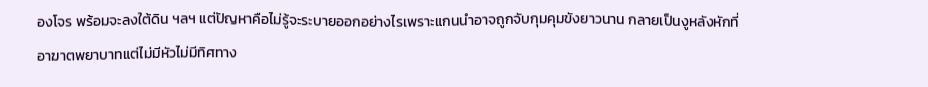องโจร พร้อมจะลงใต้ดิน ฯลฯ แต่ปัญหาคือไม่รู้จะระบายออกอย่างไรเพราะแกนนำอาจถูกจับกุมคุมขังยาวนาน กลายเป็นงูหลังหักที่อาฆาตพยาบาทแต่ไม่มีหัวไม่มีทิศทาง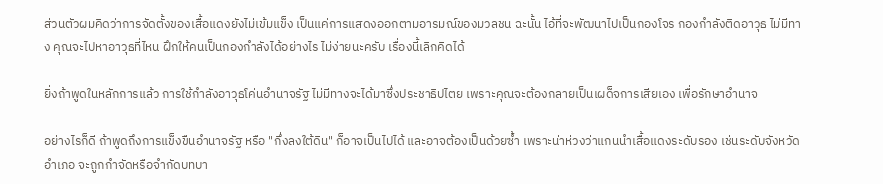ส่วนตัวผมคิดว่าการจัดตั้งของเสื้อแดงยังไม่เข้มแข็ง เป็นแค่การแสดงออกตามอารมณ์ของมวลชน ฉะนั้น ไอ้ที่จะพัฒนาไปเป็นกองโจร กองกำลังติดอาวุธ ไม่มีทาง คุณจะไปหาอาวุธที่ไหน ฝึกให้คนเป็นกองกำลังได้อย่างไร ไม่ง่ายนะครับ เรื่องนี้เลิกคิดได้

ยิ่งถ้าพูดในหลักการแล้ว การใช้กำลังอาวุธโค่นอำนาจรัฐ ไม่มีทางจะได้มาซึ่งประชาธิปไตย เพราะคุณจะต้องกลายเป็นเผด็จการเสียเอง เพื่อรักษาอำนาจ

อย่างไรก็ดี ถ้าพูดถึงการแข็งขืนอำนาจรัฐ หรือ "กึ่งลงใต้ดิน" ก็อาจเป็นไปได้ และอาจต้องเป็นด้วยซ้ำ เพราะน่าห่วงว่าแกนนำเสื้อแดงระดับรอง เช่นระดับจังหวัด อำเภอ จะถูกกำจัดหรือจำกัดบทบา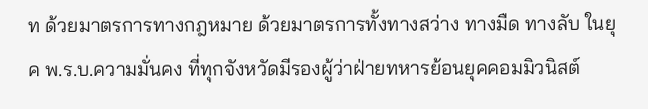ท ด้วยมาตรการทางกฎหมาย ด้วยมาตรการทั้งทางสว่าง ทางมืด ทางลับ ในยุค พ.ร.บ.ความมั่นคง ที่ทุกจังหวัดมีรองผู้ว่าฝ่ายทหารย้อนยุคคอมมิวนิสต์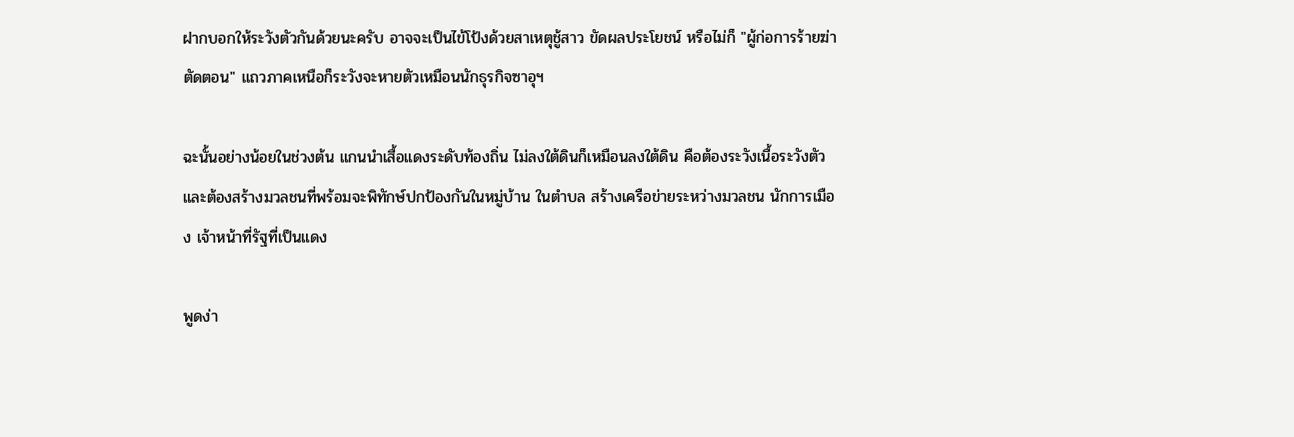ฝากบอกให้ระวังตัวกันด้วยนะครับ อาจจะเป็นไข้โป้งด้วยสาเหตุชู้สาว ขัดผลประโยชน์ หรือไม่ก็ "ผู้ก่อการร้ายฆ่าตัดตอน" แถวภาคเหนือก็ระวังจะหายตัวเหมือนนักธุรกิจซาอุฯ

ฉะนั้นอย่างน้อยในช่วงต้น แกนนำเสื้อแดงระดับท้องถิ่น ไม่ลงใต้ดินก็เหมือนลงใต้ดิน คือต้องระวังเนื้อระวังตัว และต้องสร้างมวลชนที่พร้อมจะพิทักษ์ปกป้องกันในหมู่บ้าน ในตำบล สร้างเครือข่ายระหว่างมวลชน นักการเมือง เจ้าหน้าที่รัฐที่เป็นแดง

พูดง่า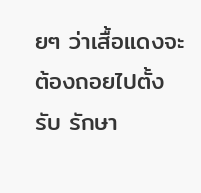ยๆ ว่าเสื้อแดงจะต้องถอยไปตั้งรับ รักษา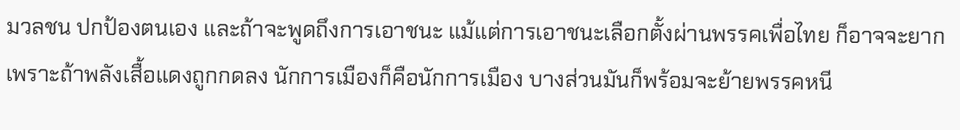มวลชน ปกป้องตนเอง และถ้าจะพูดถึงการเอาชนะ แม้แต่การเอาชนะเลือกตั้งผ่านพรรคเพื่อไทย ก็อาจจะยาก เพราะถ้าพลังเสื้อแดงถูกกดลง นักการเมืองก็คือนักการเมือง บางส่วนมันก็พร้อมจะย้ายพรรคหนี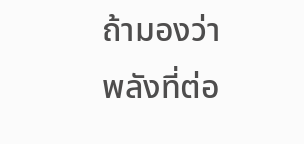ถ้ามองว่าพลังที่ต่อ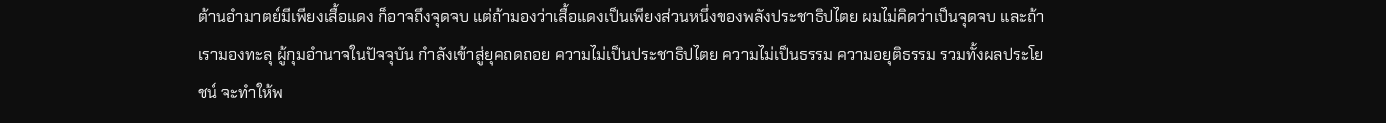ต้านอำมาตย์มีเพียงเสื้อแดง ก็อาจถึงจุดจบ แต่ถ้ามองว่าเสื้อแดงเป็นเพียงส่วนหนึ่งของพลังประชาธิปไตย ผมไม่คิดว่าเป็นจุดจบ และถ้าเรามองทะลุ ผู้กุมอำนาจในปัจจุบัน กำลังเข้าสู่ยุคถดถอย ความไม่เป็นประชาธิปไตย ความไม่เป็นธรรม ความอยุติธรรม รวมทั้งผลประโยชน์ จะทำให้พ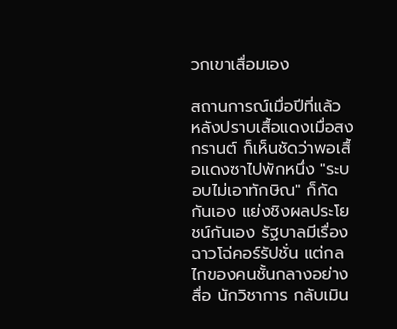วกเขาเสื่อมเอง

สถานการณ์เมื่อปีที่แล้ว หลังปราบเสื้อแดงเมื่อสงกรานต์ ก็เห็นชัดว่าพอเสื้อแดงซาไปพักหนึ่ง "ระบอบไม่เอาทักษิณ" ก็กัดกันเอง แย่งชิงผลประโยชน์กันเอง รัฐบาลมีเรื่องฉาวโฉ่คอร์รัปชั่น แต่กลไกของคนชั้นกลางอย่างสื่อ นักวิชาการ กลับเมิน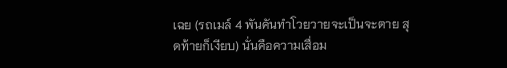เฉย (รถเมล์ 4 พันคันทำโวยวายจะเป็นจะตาย สุดท้ายก็เงียบ) นั่นคือความเสื่อม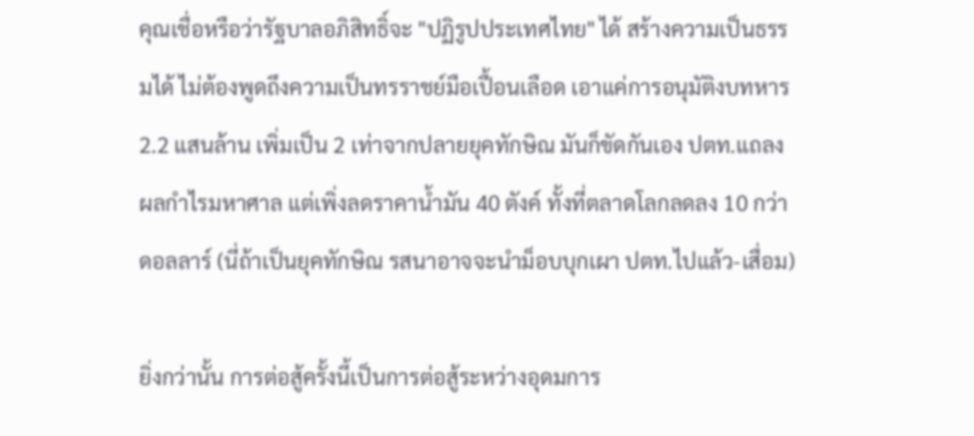คุณเชื่อหรือว่ารัฐบาลอภิสิทธิ์จะ "ปฏิรูปประเทศไทย" ได้ สร้างความเป็นธรรมได้ ไม่ต้องพูดถึงความเป็นทรราชย์มือเปื้อนเลือด เอาแค่การอนุมัติงบทหาร 2.2 แสนล้าน เพิ่มเป็น 2 เท่าจากปลายยุคทักษิณ มันก็ขัดกันเอง ปตท.แถลงผลกำไรมหาศาล แต่เพิ่งลดราคาน้ำมัน 40 ตังค์ ทั้งที่ตลาดโลกลดลง 10 กว่าดอลลาร์ (นี่ถ้าเป็นยุคทักษิณ รสนาอาจจะนำม็อบบุกเผา ปตท.ไปแล้ว-เสื่อม)

ยิ่งกว่านั้น การต่อสู้ครั้งนี้เป็นการต่อสู้ระหว่างอุดมการ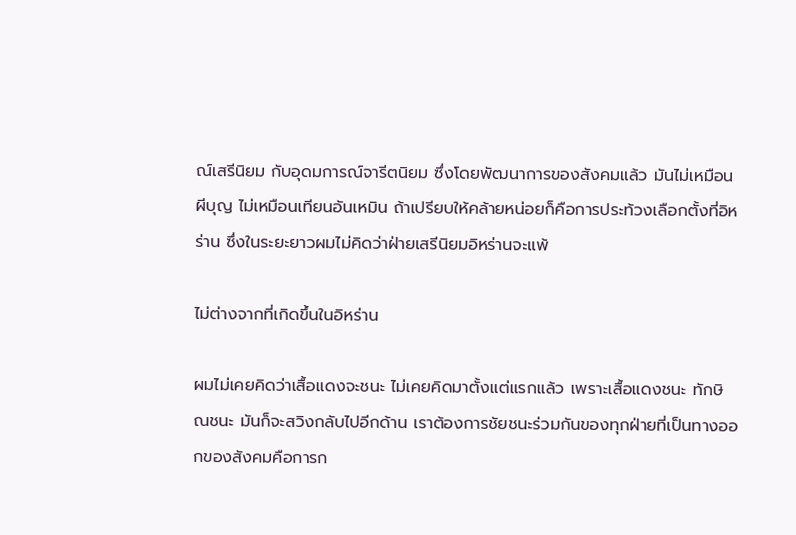ณ์เสรีนิยม กับอุดมการณ์จารีตนิยม ซึ่งโดยพัฒนาการของสังคมแล้ว มันไม่เหมือนผีบุญ ไม่เหมือนเทียนอันเหมิน ถ้าเปรียบให้คล้ายหน่อยก็คือการประท้วงเลือกตั้งที่อิหร่าน ซึ่งในระยะยาวผมไม่คิดว่าฝ่ายเสรีนิยมอิหร่านจะแพ้

ไม่ต่างจากที่เกิดขึ้นในอิหร่าน

ผมไม่เคยคิดว่าเสื้อแดงจะชนะ ไม่เคยคิดมาตั้งแต่แรกแล้ว เพราะเสื้อแดงชนะ ทักษิณชนะ มันก็จะสวิงกลับไปอีกด้าน เราต้องการชัยชนะร่วมกันของทุกฝ่ายที่เป็นทางออกของสังคมคือการก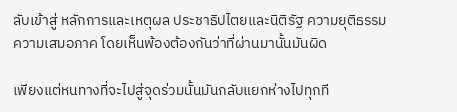ลับเข้าสู่ หลักการและเหตุผล ประชาธิปไตยและนิติรัฐ ความยุติธรรม ความเสมอภาค โดยเห็นพ้องต้องกันว่าที่ผ่านมานั้นมันผิด

เพียงแต่หนทางที่จะไปสู่จุดร่วมนั้นมันกลับแยกห่างไปทุกที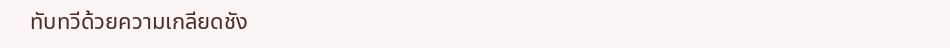ทับทวีด้วยความเกลียดชัง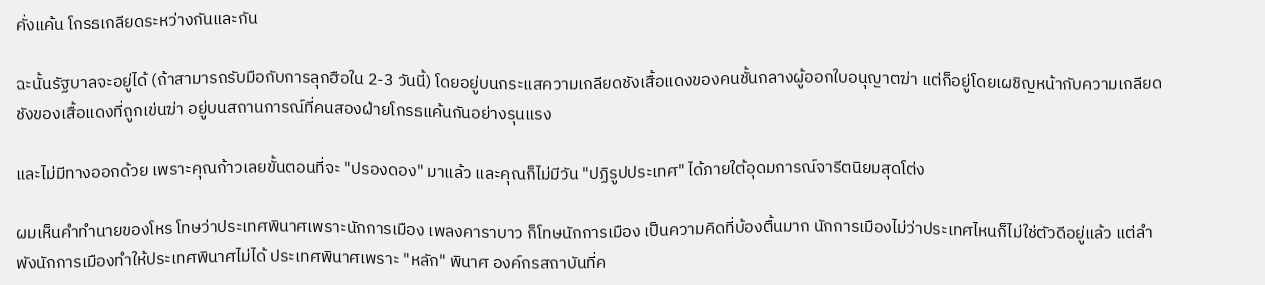คั่งแค้น โกรธเกลียดระหว่างกันและกัน

ฉะนั้นรัฐบาลจะอยู่ได้ (ถ้าสามารถรับมือกับการลุกฮือใน 2-3 วันนี้) โดยอยู่บนกระแสความเกลียดชังเสื้อแดงของคนชั้นกลางผู้ออกใบอนุญาตฆ่า แต่ก็อยู่โดยเผชิญหน้ากับความเกลียดชังของเสื้อแดงที่ถูกเข่นฆ่า อยู่บนสถานการณ์ที่คนสองฝ่ายโกรธแค้นกันอย่างรุนแรง

และไม่มีทางออกด้วย เพราะคุณก้าวเลยขั้นตอนที่จะ "ปรองดอง" มาแล้ว และคุณก็ไม่มีวัน "ปฏิรูปประเทศ" ได้ภายใต้อุดมการณ์จารีตนิยมสุดโต่ง

ผมเห็นคำทำนายของโหร โทษว่าประเทศพินาศเพราะนักการเมือง เพลงคาราบาว ก็โทษนักการเมือง เป็นความคิดที่บ้องตื้นมาก นักการเมืองไม่ว่าประเทศไหนก็ไม่ใช่ตัวดีอยู่แล้ว แต่ลำพังนักการเมืองทำให้ประเทศพินาศไม่ได้ ประเทศพินาศเพราะ "หลัก" พินาศ องค์กรสถาบันที่ค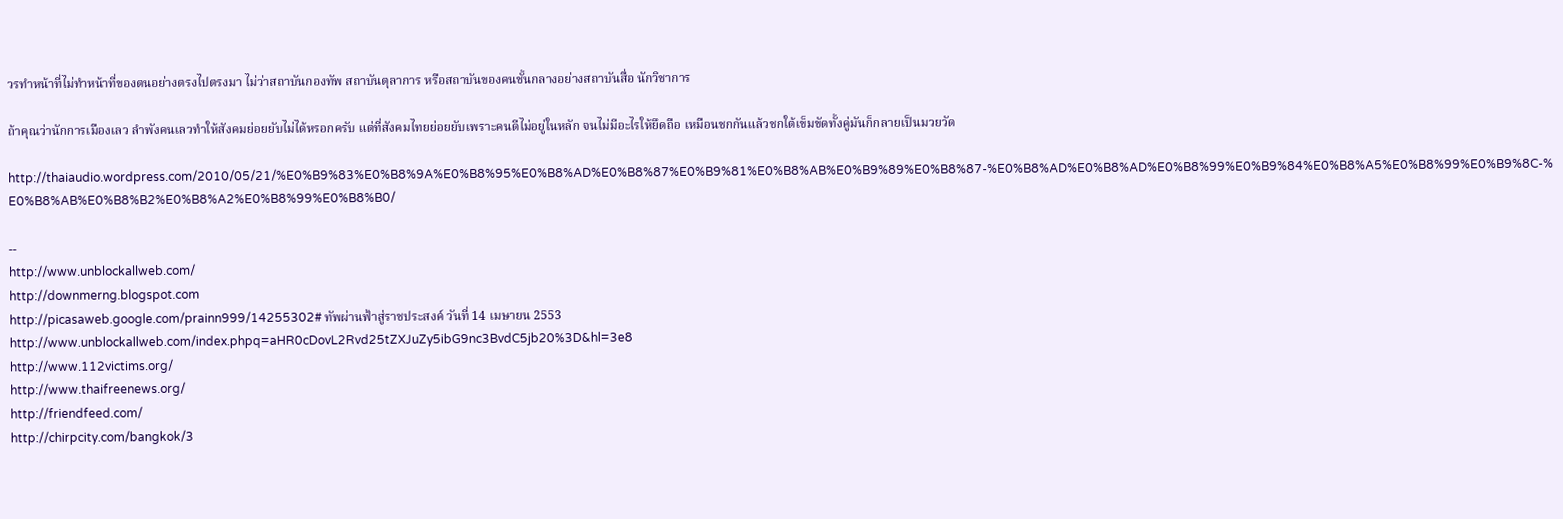วรทำหน้าที่ไม่ทำหน้าที่ของตนอย่างตรงไปตรงมา ไม่ว่าสถาบันกองทัพ สถาบันตุลาการ หรือสถาบันของคนชั้นกลางอย่างสถาบันสื่อ นักวิชาการ

ถ้าคุณว่านักการเมืองเลว ลำพังคนเลวทำให้สังคมย่อยยับไม่ได้หรอกครับ แต่ที่สังคมไทยย่อยยับเพราะคนดีไม่อยู่ในหลัก จนไม่มีอะไรให้ยึดถือ เหมือนชกกันแล้วชกใต้เข็มขัดทั้งคู่มันก็กลายเป็นมวยวัด

http://thaiaudio.wordpress.com/2010/05/21/%E0%B9%83%E0%B8%9A%E0%B8%95%E0%B8%AD%E0%B8%87%E0%B9%81%E0%B8%AB%E0%B9%89%E0%B8%87-%E0%B8%AD%E0%B8%AD%E0%B8%99%E0%B9%84%E0%B8%A5%E0%B8%99%E0%B9%8C-%E0%B8%AB%E0%B8%B2%E0%B8%A2%E0%B8%99%E0%B8%B0/

--
http://www.unblockallweb.com/
http://downmerng.blogspot.com
http://picasaweb.google.com/prainn999/14255302# ทัพผ่านฟ้าสู่ราชประสงค์ วันที่ 14 เมษายน 2553
http://www.unblockallweb.com/index.phpq=aHR0cDovL2Rvd25tZXJuZy5ibG9nc3BvdC5jb20%3D&hl=3e8
http://www.112victims.org/
http://www.thaifreenews.org/
http://friendfeed.com/
http://chirpcity.com/bangkok/3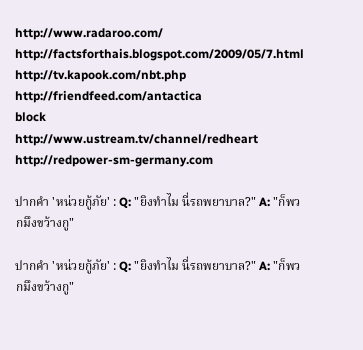http://www.radaroo.com/
http://factsforthais.blogspot.com/2009/05/7.html
http://tv.kapook.com/nbt.php
http://friendfeed.com/antactica
block
http://www.ustream.tv/channel/redheart
http://redpower-sm-germany.com

ปากคำ 'หน่วยกู้ภัย' : Q: "ยิงทำไม นี่รถพยาบาล?" A: "ก็พวกมึงขว้างกู"

ปากคำ 'หน่วยกู้ภัย' : Q: "ยิงทำไม นี่รถพยาบาล?" A: "ก็พวกมึงขว้างกู"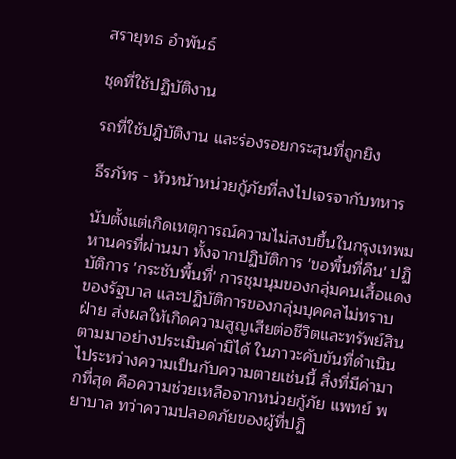สรายุทธ อำพันธ์

ชุดที่ใช้ปฏิบัติงาน

รถที่ใช้ปฎิบัติงาน และร่องรอยกระสุนที่ถูกยิง

ธีรภัทร - หัวหน้าหน่วยกู้ภัยที่ลงไปเจรจากับทหาร

นับตั้งแต่เกิดเหตุการณ์ความไม่สงบขึ้นในกรุงเทพมหานครที่ผ่านมา ทั้งจากปฏิบัติการ 'ขอพื้นที่คืน' ปฏิบัติการ 'กระชับพื้นที่' การชุมนุมของกลุ่มคนเสื้อแดงของรัฐบาล และปฏิบัติการของกลุ่มบุคคลไม่ทราบฝ่าย ส่งผลให้เกิดความสูญเสียต่อชีวิตและทรัพย์สินตามมาอย่างประเมินค่ามิได้ ในภาวะคับขันที่ดำเนินไประหว่างความเป็นกับความตายเช่นนี้ สิ่งที่มีค่ามากที่สุด คือความช่วยเหลือจากหน่วยกู้ภัย แพทย์ พยาบาล ทว่าความปลอดภัยของผู้ที่ปฏิ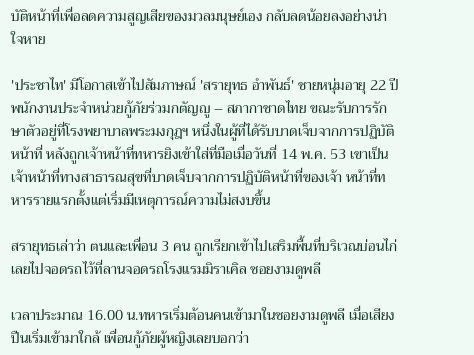บัติหน้าที่เพื่อลดความสูญเสียของมวลมนุษย์เอง กลับลดน้อยลงอย่างน่าใจหาย

'ประชาไท' มีโอกาสเข้าไปสัมภาษณ์ 'สรายุทธ อำพันธ์' ชายหนุ่มอายุ 22 ปี พนักงานประจำหน่วยกู้ภัยร่วมกตัญญู – สภากาชาดไทย ขณะรับการรักษาตัวอยู่ที่โรงพยาบาลพระมงกุฎฯ หนึ่งในผู้ที่ได้รับบาดเจ็บจากการปฏิบัติหน้าที่ หลังถูกเจ้าหน้าที่ทหารยิงเข้าใส่ที่มือเมื่อวันที่ 14 พ.ค. 53 เขาเป็นเจ้าหน้าที่ทางสาธารณสุขที่บาดเจ็บจากการปฏิบัติหน้าที่ของเจ้า หน้าที่ทหารรายแรกตั้งแต่เริ่มมีเหตุการณ์ความไม่สงบขึ้น

สรายุทธเล่าว่า ตนและเพื่อน 3 คน ถูกเรียกเข้าไปเสริมพื้นที่บริเวณบ่อนไก่ เลยไปจอดรถไว้ที่ลานจอดรถโรงแรมมิราเคิล ซอยงามดูพลี

เวลาประมาณ 16.00 น.ทหารเริ่มต้อนคนเข้ามาในซอยงามดูพลี เมื่อเสียงปืนเริ่มเข้ามาใกล้ เพื่อนกู้ภัยผู้หญิงเลยบอกว่า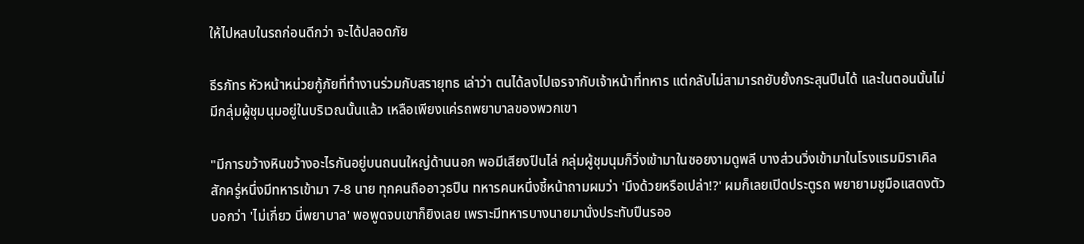ให้ไปหลบในรถก่อนดีกว่า จะได้ปลอดภัย

ธีรภัทร หัวหน้าหน่วยกู้ภัยที่ทำงานร่วมกับสรายุทธ เล่าว่า ตนได้ลงไปเจรจากับเจ้าหน้าที่ทหาร แต่กลับไม่สามารถยับยั้งกระสุนปืนได้ และในตอนนั้นไม่มีกลุ่มผู้ชุมนุมอยู่ในบริเวณนั้นแล้ว เหลือเพียงแค่รถพยาบาลของพวกเขา

"มีการขว้างหินขว้างอะไรกันอยู่บนถนนใหญ่ด้านนอก พอมีเสียงปืนไล่ กลุ่มผู้ชุมนุมก็วิ่งเข้ามาในซอยงามดูพลี บางส่วนวิ่งเข้ามาในโรงแรมมิราเคิล สักครู่หนึ่งมีทหารเข้ามา 7-8 นาย ทุกคนถืออาวุธปืน ทหารคนหนึ่งชี้หน้าถามผมว่า 'มึงด้วยหรือเปล่า!?' ผมก็เลยเปิดประตูรถ พยายามชูมือแสดงตัว บอกว่า 'ไม่เกี่ยว นี่พยาบาล' พอพูดจบเขาก็ยิงเลย เพราะมีทหารบางนายมานั่งประทับปืนรออ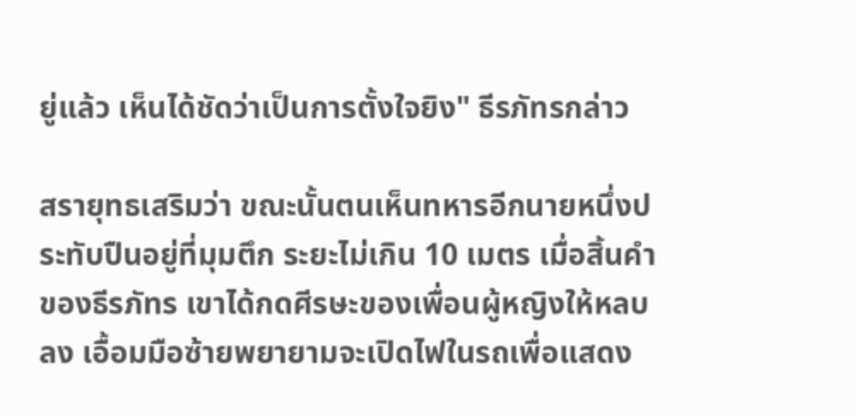ยู่แล้ว เห็นได้ชัดว่าเป็นการตั้งใจยิง" ธีรภัทรกล่าว

สรายุทธเสริมว่า ขณะนั้นตนเห็นทหารอีกนายหนึ่งประทับปืนอยู่ที่มุมตึก ระยะไม่เกิน 10 เมตร เมื่อสิ้นคำของธีรภัทร เขาได้กดศีรษะของเพื่อนผู้หญิงให้หลบลง เอื้อมมือซ้ายพยายามจะเปิดไฟในรถเพื่อแสดง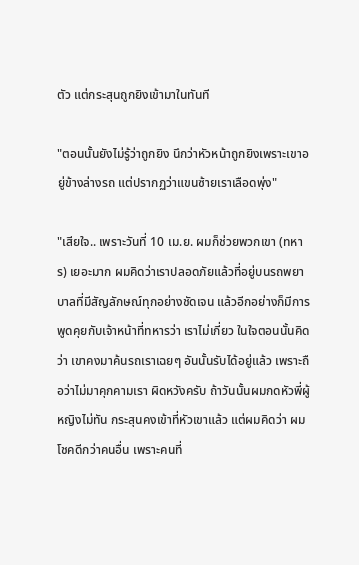ตัว แต่กระสุนถูกยิงเข้ามาในทันที

"ตอนนั้นยังไม่รู้ว่าถูกยิง นึกว่าหัวหน้าถูกยิงเพราะเขาอยู่ข้างล่างรถ แต่ปรากฏว่าแขนซ้ายเราเลือดพุ่ง"

"เสียใจ.. เพราะวันที่ 10 เม.ย. ผมก็ช่วยพวกเขา (ทหาร) เยอะมาก ผมคิดว่าเราปลอดภัยแล้วที่อยู่บนรถพยาบาลที่มีสัญลักษณ์ทุกอย่างชัดเจน แล้วอีกอย่างก็มีการพูดคุยกับเจ้าหน้าที่ทหารว่า เราไม่เกี่ยว ในใจตอนนั้นคิดว่า เขาคงมาค้นรถเราเฉยๆ อันนั้นรับได้อยู่แล้ว เพราะถือว่าไม่มาคุกคามเรา ผิดหวังครับ ถ้าวันนั้นผมกดหัวพี่ผู้หญิงไม่ทัน กระสุนคงเข้าที่หัวเขาแล้ว แต่ผมคิดว่า ผมโชคดีกว่าคนอื่น เพราะคนที่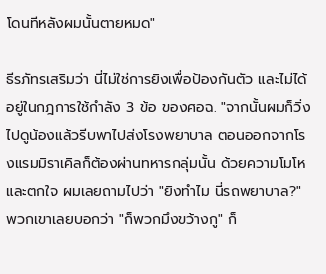โดนทีหลังผมนั้นตายหมด"

ธีรภัทรเสริมว่า นี่ไม่ใช่การยิงเพื่อป้องกันตัว และไม่ได้อยู่ในกฎการใช้กำลัง 3 ข้อ ของศอฉ. "จากนั้นผมก็วิ่งไปดูน้องแล้วรีบพาไปส่งโรงพยาบาล ตอนออกจากโรงแรมมิราเคิลก็ต้องผ่านทหารกลุ่มนั้น ด้วยความโมโหและตกใจ ผมเลยถามไปว่า "ยิงทำไม นี่รถพยาบาล?" พวกเขาเลยบอกว่า "ก็พวกมึงขว้างกู" ก็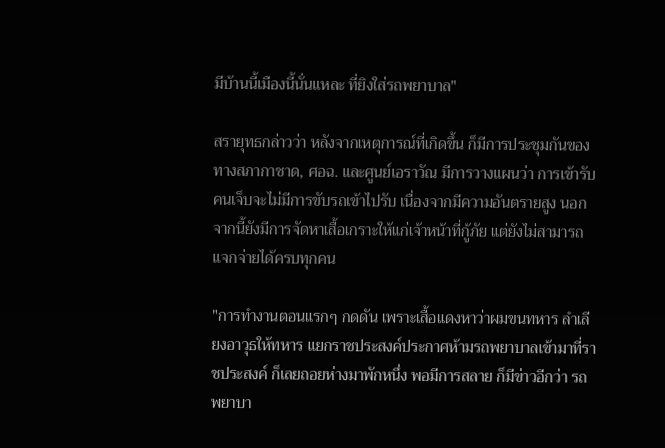มีบ้านนี้เมืองนี้นั่นแหละ ที่ยิงใส่รถพยาบาล"

สรายุทธกล่าวว่า หลังจากเหตุการณ์ที่เกิดขึ้น ก็มีการประชุมกันของทางสภากาชาด, ศอฉ. และศูนย์เอราวัณ มีการวางแผนว่า การเข้ารับคนเจ็บจะไม่มีการขับรถเข้าไปรับ เนื่องจากมีความอันตรายสูง นอกจากนี้ยังมีการจัดหาเสื้อเกราะให้แก่เจ้าหน้าที่กู้ภัย แต่ยังไม่สามารถแจกจ่ายได้ครบทุกคน

"การทำงานตอนแรกๆ กดดัน เพราะเสื้อแดงหาว่าผมขนทหาร ลำเลียงอาวุธให้ทหาร แยกราชประสงค์ประกาศห้ามรถพยาบาลเข้ามาที่ราชประสงค์ ก็เลยถอยห่างมาพักหนึ่ง พอมีการสลาย ก็มีข่าวอีกว่า รถพยาบา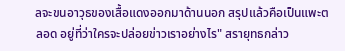ลจะขนอาวุธของเสื้อแดงออกมาด้านนอก สรุปแล้วคือเป็นแพะตลอด อยู่ที่ว่าใครจะปล่อยข่าวเราอย่างไร" สรายุทธกล่าว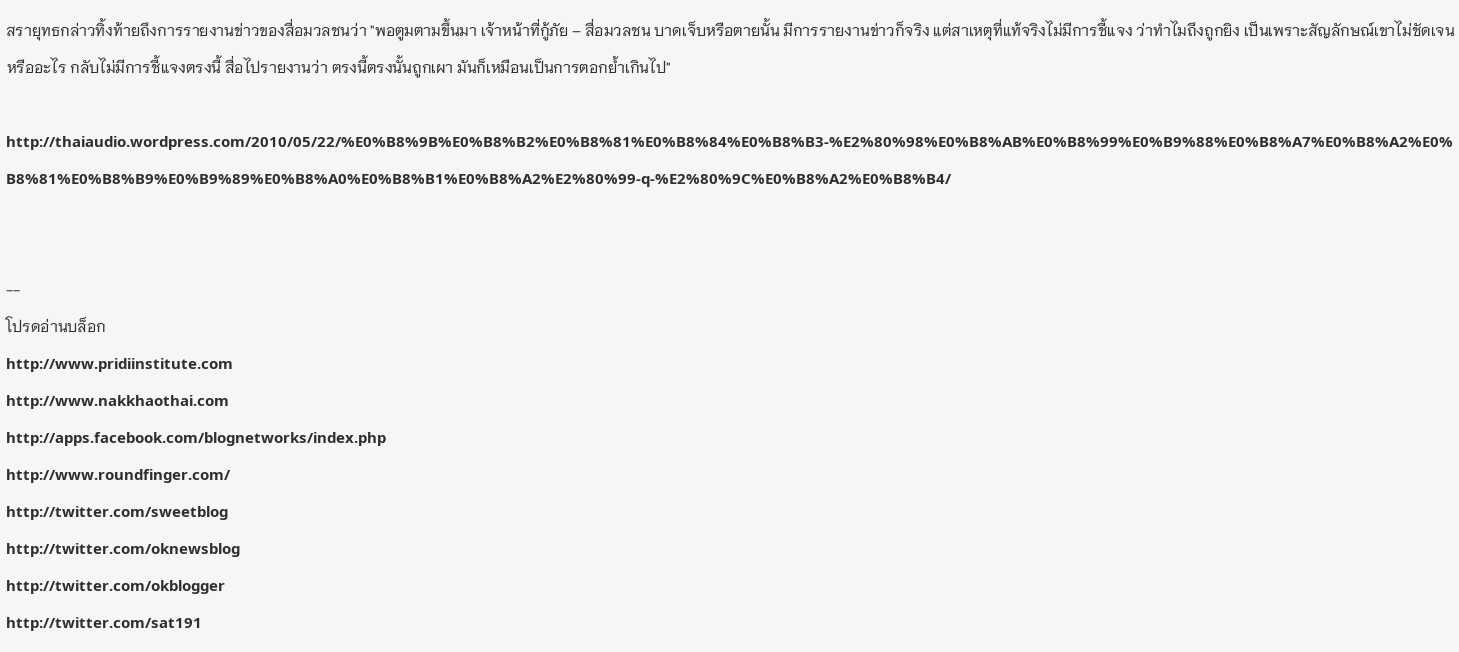สรายุทธกล่าวทิ้งท้ายถึงการรายงานข่าวของสื่อมวลชนว่า "พอตูมตามขึ้นมา เจ้าหน้าที่กู้ภัย – สื่อมวลชน บาดเจ็บหรือตายนั้น มีการรายงานข่าวก็จริง แต่สาเหตุที่แท้จริงไม่มีการชี้แจง ว่าทำไมถึงถูกยิง เป็นเพราะสัญลักษณ์เขาไม่ชัดเจนหรืออะไร กลับไม่มีการชี้แจงตรงนี้ สื่อไปรายงานว่า ตรงนี้ตรงนั้นถูกเผา มันก็เหมือนเป็นการตอกย้ำเกินไป"

http://thaiaudio.wordpress.com/2010/05/22/%E0%B8%9B%E0%B8%B2%E0%B8%81%E0%B8%84%E0%B8%B3-%E2%80%98%E0%B8%AB%E0%B8%99%E0%B9%88%E0%B8%A7%E0%B8%A2%E0%B8%81%E0%B8%B9%E0%B9%89%E0%B8%A0%E0%B8%B1%E0%B8%A2%E2%80%99-q-%E2%80%9C%E0%B8%A2%E0%B8%B4/


--
โปรดอ่านบล็อก
http://www.pridiinstitute.com
http://www.nakkhaothai.com
http://apps.facebook.com/blognetworks/index.php
http://www.roundfinger.com/
http://twitter.com/sweetblog
http://twitter.com/oknewsblog
http://twitter.com/okblogger
http://twitter.com/sat191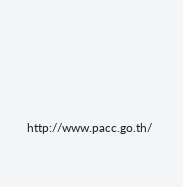http://www.pacc.go.th/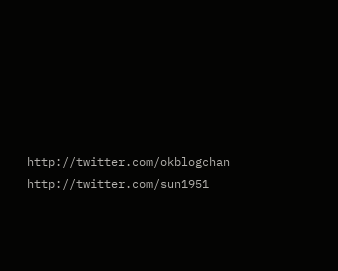http://twitter.com/okblogchan
http://twitter.com/sun1951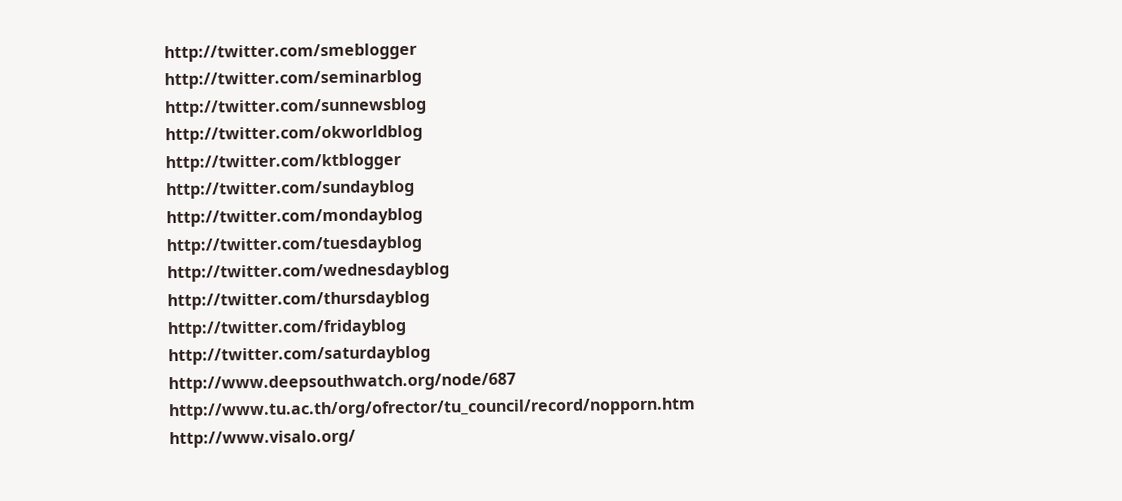http://twitter.com/smeblogger
http://twitter.com/seminarblog
http://twitter.com/sunnewsblog
http://twitter.com/okworldblog
http://twitter.com/ktblogger
http://twitter.com/sundayblog
http://twitter.com/mondayblog
http://twitter.com/tuesdayblog
http://twitter.com/wednesdayblog
http://twitter.com/thursdayblog
http://twitter.com/fridayblog
http://twitter.com/saturdayblog
http://www.deepsouthwatch.org/node/687
http://www.tu.ac.th/org/ofrector/tu_council/record/nopporn.htm
http://www.visalo.org/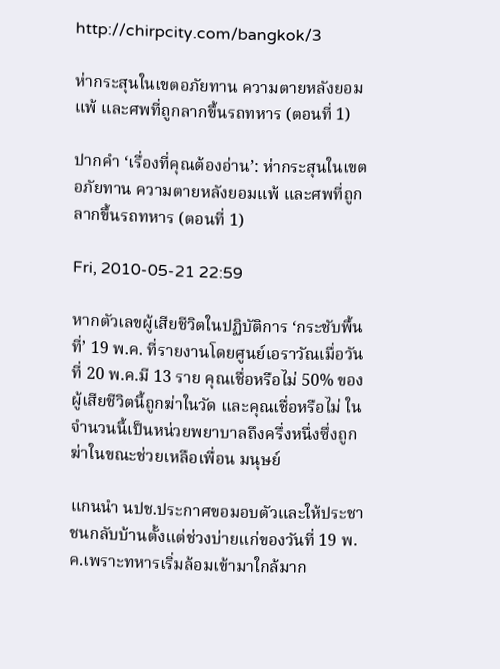http://chirpcity.com/bangkok/3

ห่ากระสุนในเขตอภัยทาน ความตายหลังยอมแพ้ และศพที่ถูกลากขึ้นรถทหาร (ตอนที่ 1)

ปากคำ ‘เรื่องที่คุณต้องอ่าน’: ห่ากระสุนในเขตอภัยทาน ความตายหลังยอมแพ้ และศพที่ถูกลากขึ้นรถทหาร (ตอนที่ 1)

Fri, 2010-05-21 22:59

หากตัวเลขผู้เสียชีวิตในปฏิบัติการ ‘กระชับพื้นที่’ 19 พ.ค. ที่รายงานโดยศูนย์เอราวัณเมื่อวันที่ 20 พ.ค.มี 13 ราย คุณเชื่อหรือไม่ 50% ของผู้เสียชีวิตนี้ถูกฆ่าในวัด และคุณเชื่อหรือไม่ ในจำนวนนี้เป็นหน่วยพยาบาลถึงครึ่งหนึ่งซึ่งถูกฆ่าในขณะช่วยเหลือเพื่อน มนุษย์

แกนนำ นปช.ประกาศขอมอบตัวและให้ประชาชนกลับบ้านตั้งแต่ช่วงบ่ายแก่ของวันที่ 19 พ.ค.เพราะทหารเริ่มล้อมเข้ามาใกล้มาก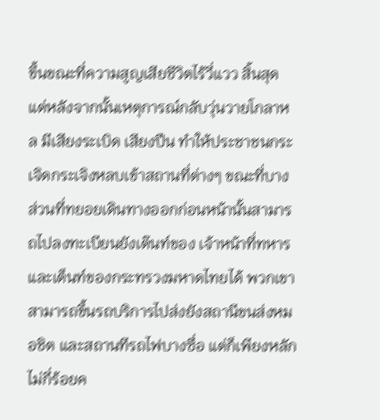ขึ้นขณะที่ความสูญเสียชีวิตไร้วี่แวว สิ้นสุด แต่หลังจากนั้นเหตุการณ์กลับวุ่นวายโกลาหล มีเสียงระเบิด เสียงปืน ทำให้ประชาชนกระเจิดกระเจิงหลบเข้าสถานที่ต่างๆ ขณะที่บางส่วนที่ทยอยเดินทางออกก่อนหน้านั้นสามารถไปลงทะเบียนยังเต๊นท์ของ เจ้าหน้าที่ทหาร และเต็นท์ของกระทรวงมหาดไทยได้ พวกเขาสามารถขึ้นรถบริการไปส่งยังสถานีขนส่งหมอชิต และสถานทีรถไฟบางซื่อ แต่ก็เพียงหลักไม่กี่ร้อยค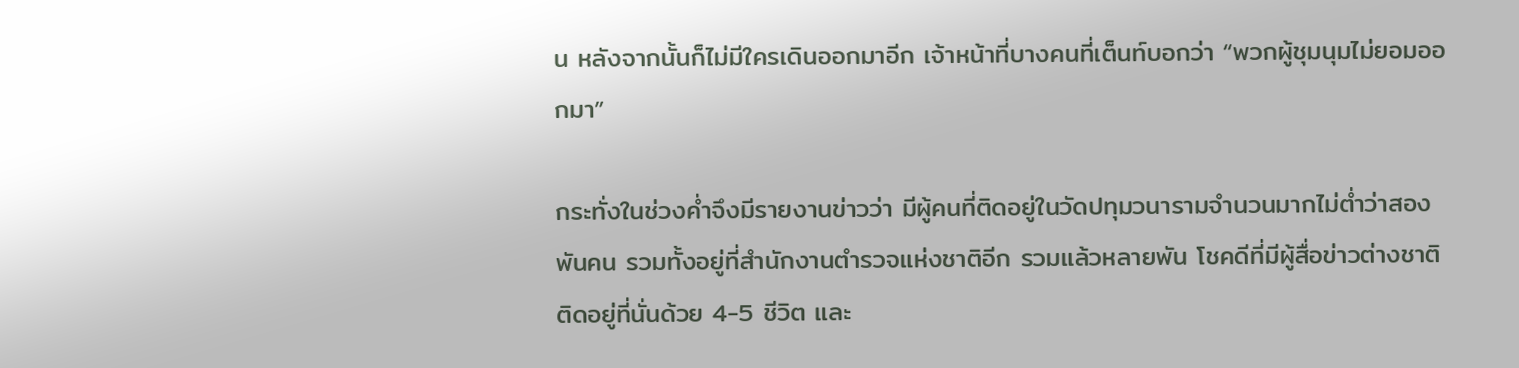น หลังจากนั้นก็ไม่มีใครเดินออกมาอีก เจ้าหน้าที่บางคนที่เต็นท์บอกว่า “พวกผู้ชุมนุมไม่ยอมออกมา”

กระทั่งในช่วงค่ำจึงมีรายงานข่าวว่า มีผู้คนที่ติดอยู่ในวัดปทุมวนารามจำนวนมากไม่ต่ำว่าสองพันคน รวมทั้งอยู่ที่สำนักงานตำรวจแห่งชาติอีก รวมแล้วหลายพัน โชคดีที่มีผู้สื่อข่าวต่างชาติติดอยู่ที่นั่นด้วย 4-5 ชีวิต และ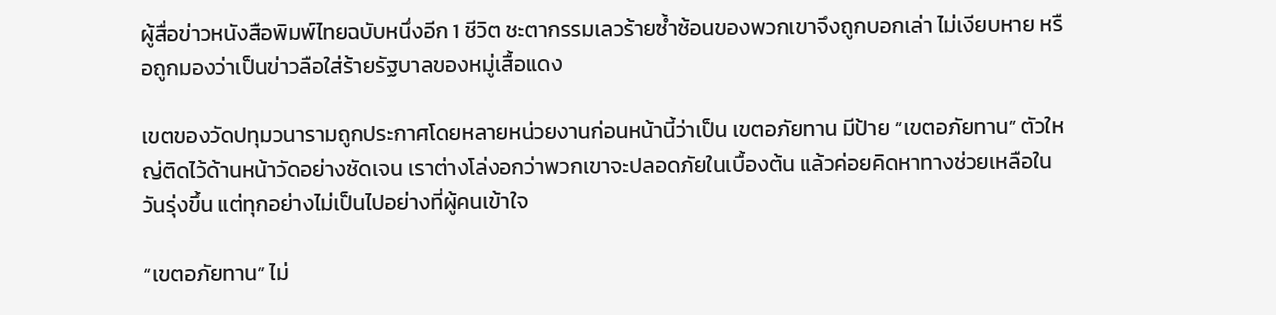ผู้สื่อข่าวหนังสือพิมพ์ไทยฉบับหนึ่งอีก 1 ชีวิต ชะตากรรมเลวร้ายซ้ำซ้อนของพวกเขาจึงถูกบอกเล่า ไม่เงียบหาย หรือถูกมองว่าเป็นข่าวลือใส่ร้ายรัฐบาลของหมู่เสื้อแดง

เขตของวัดปทุมวนารามถูกประกาศโดยหลายหน่วยงานก่อนหน้านี้ว่าเป็น เขตอภัยทาน มีป้าย “เขตอภัยทาน” ตัวใหญ่ติดไว้ด้านหน้าวัดอย่างชัดเจน เราต่างโล่งอกว่าพวกเขาจะปลอดภัยในเบื้องต้น แล้วค่อยคิดหาทางช่วยเหลือในวันรุ่งขึ้น แต่ทุกอย่างไม่เป็นไปอย่างที่ผู้คนเข้าใจ

“เขตอภัยทาน” ไม่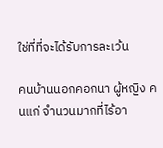ใช่ที่ที่จะได้รับการละเว้น

คนบ้านนอกคอกนา ผู้หญิง คนแก่ จำนวนมากที่ไร้อา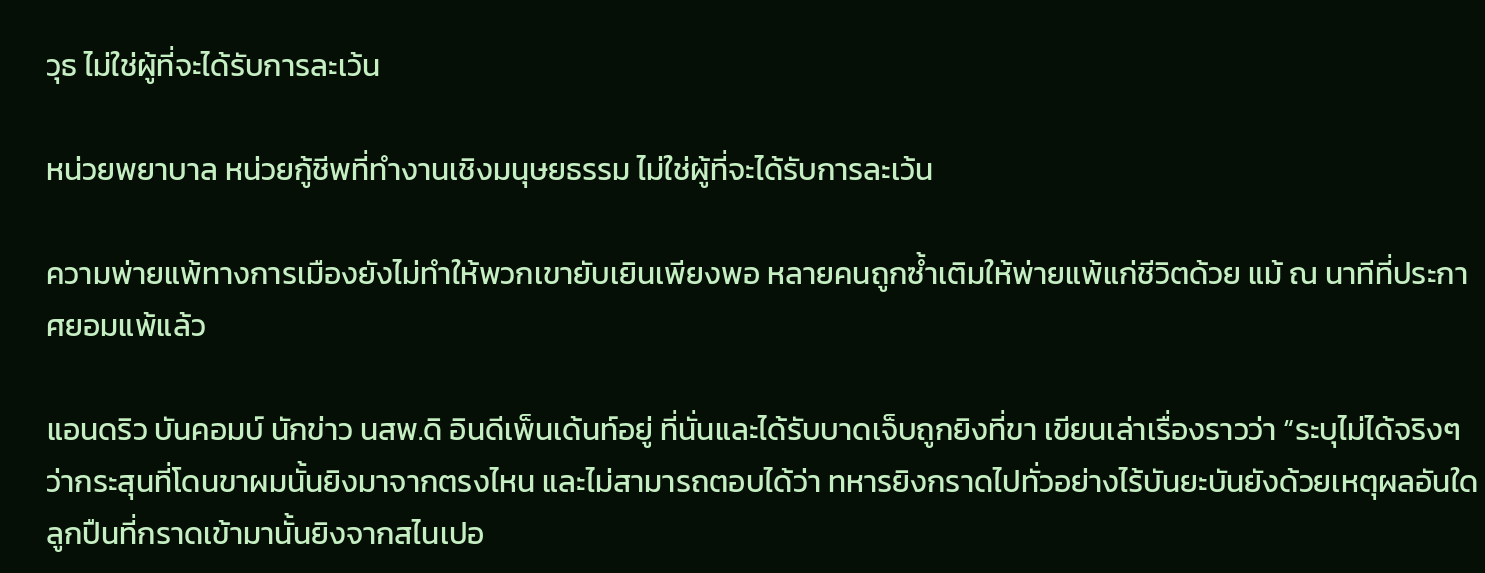วุธ ไม่ใช่ผู้ที่จะได้รับการละเว้น

หน่วยพยาบาล หน่วยกู้ชีพที่ทำงานเชิงมนุษยธรรม ไม่ใช่ผู้ที่จะได้รับการละเว้น

ความพ่ายแพ้ทางการเมืองยังไม่ทำให้พวกเขายับเยินเพียงพอ หลายคนถูกซ้ำเติมให้พ่ายแพ้แก่ชีวิตด้วย แม้ ณ นาทีที่ประกาศยอมแพ้แล้ว

แอนดริว บันคอมบ์ นักข่าว นสพ.ดิ อินดีเพ็นเด้นท์อยู่ ที่นั่นและได้รับบาดเจ็บถูกยิงที่ขา เขียนเล่าเรื่องราวว่า “ระบุไม่ได้จริงๆ ว่ากระสุนที่โดนขาผมนั้นยิงมาจากตรงไหน และไม่สามารถตอบได้ว่า ทหารยิงกราดไปทั่วอย่างไร้บันยะบันยังด้วยเหตุผลอันใด ลูกปืนที่กราดเข้ามานั้นยิงจากสไนเปอ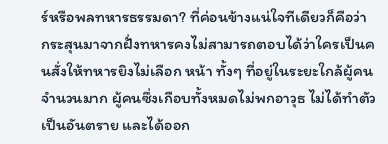ร์หรือพลทหารธรรมดา? ที่ค่อนข้างแน่ใจทีเดียวก็คือว่า กระสุนมาจากฝั่งทหารคงไม่สามารถตอบได้ว่าใครเป็นคนสั่งให้ทหารยิงไม่เลือก หน้า ทั้งๆ ที่อยู่ในระยะใกล้ผู้คนจำนวนมาก ผู้คนซึ่งเกือบทั้งหมดไม่พกอาวุธ ไม่ได้ทำตัวเป็นอันตราย และได้ออก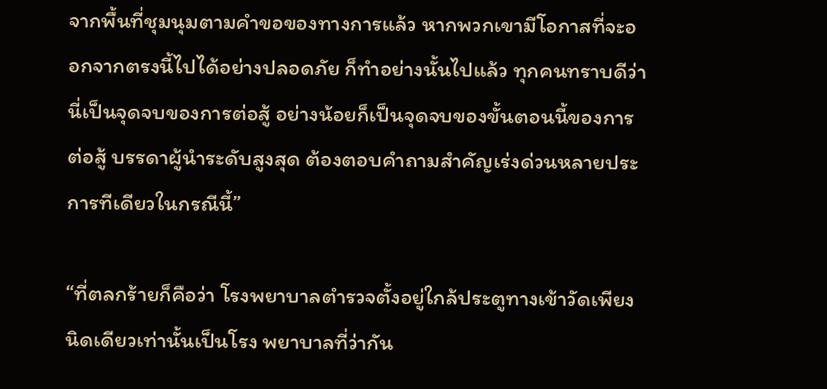จากพื้นที่ชุมนุมตามคำขอของทางการแล้ว หากพวกเขามีโอกาสที่จะออกจากตรงนี้ไปได้อย่างปลอดภัย ก็ทำอย่างนั้นไปแล้ว ทุกคนทราบดีว่า นี่เป็นจุดจบของการต่อสู้ อย่างน้อยก็เป็นจุดจบของขั้นตอนนี้ของการต่อสู้ บรรดาผู้นำระดับสูงสุด ต้องตอบคำถามสำคัญเร่งด่วนหลายประการทีเดียวในกรณีนี้”

“ที่ตลกร้ายก็คือว่า โรงพยาบาลตำรวจตั้งอยู่ใกล้ประตูทางเข้าวัดเพียงนิดเดียวเท่านั้นเป็นโรง พยาบาลที่ว่ากัน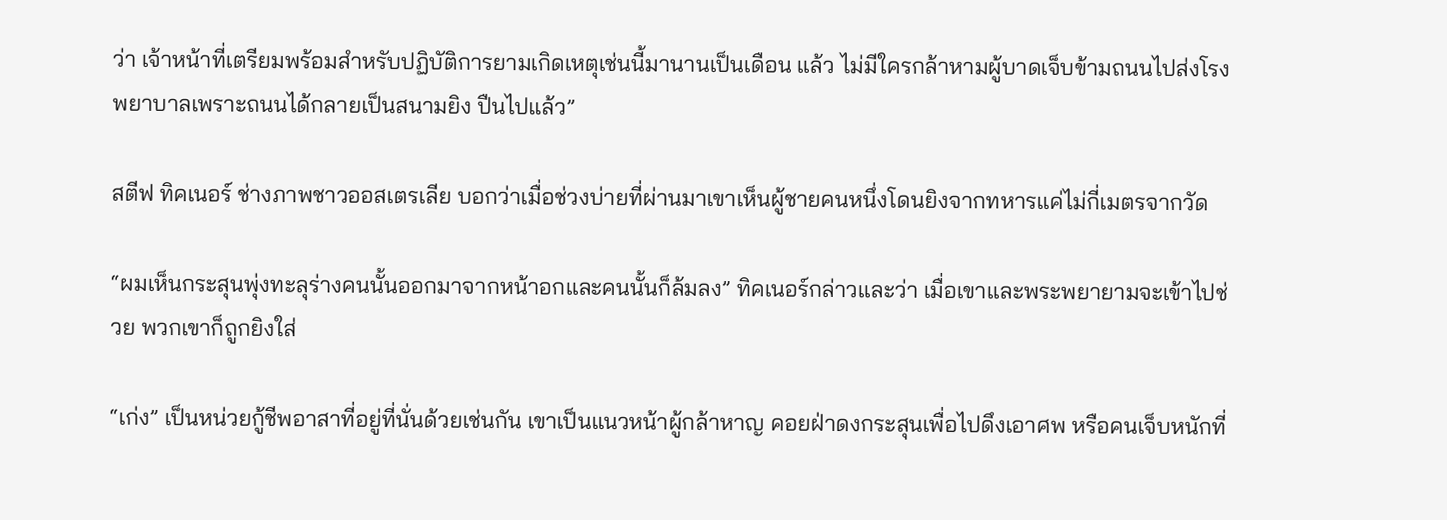ว่า เจ้าหน้าที่เตรียมพร้อมสำหรับปฏิบัติการยามเกิดเหตุเช่นนี้มานานเป็นเดือน แล้ว ไม่มีใครกล้าหามผู้บาดเจ็บข้ามถนนไปส่งโรงพยาบาลเพราะถนนได้กลายเป็นสนามยิง ปืนไปแล้ว”

สตีฟ ทิคเนอร์ ช่างภาพชาวออสเตรเลีย บอกว่าเมื่อช่วงบ่ายที่ผ่านมาเขาเห็นผู้ชายคนหนึ่งโดนยิงจากทหารแค่ไม่กี่เมตรจากวัด

“ผมเห็นกระสุนพุ่งทะลุร่างคนนั้นออกมาจากหน้าอกและคนนั้นก็ล้มลง” ทิคเนอร์กล่าวและว่า เมื่อเขาและพระพยายามจะเข้าไปช่วย พวกเขาก็ถูกยิงใส่

“เก่ง” เป็นหน่วยกู้ชีพอาสาที่อยู่ที่นั่นด้วยเช่นกัน เขาเป็นแนวหน้าผู้กล้าหาญ คอยฝ่าดงกระสุนเพื่อไปดึงเอาศพ หรือคนเจ็บหนักที่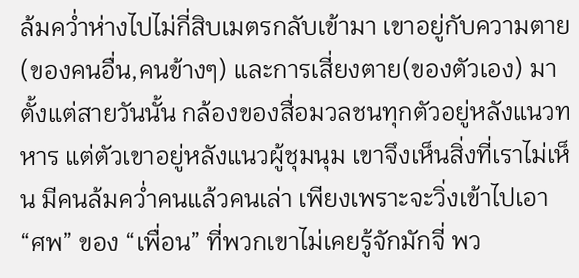ล้มคว่ำห่างไปไม่กี่สิบเมตรกลับเข้ามา เขาอยู่กับความตาย (ของคนอื่น,คนข้างๆ) และการเสี่ยงตาย(ของตัวเอง) มาตั้งแต่สายวันนั้น กล้องของสื่อมวลชนทุกตัวอยู่หลังแนวทหาร แต่ตัวเขาอยู่หลังแนวผู้ชุมนุม เขาจึงเห็นสิ่งที่เราไม่เห็น มีคนล้มคว่ำคนแล้วคนเล่า เพียงเพราะจะวิ่งเข้าไปเอา “ศพ” ของ “เพื่อน” ที่พวกเขาไม่เคยรู้จักมักจี่ พว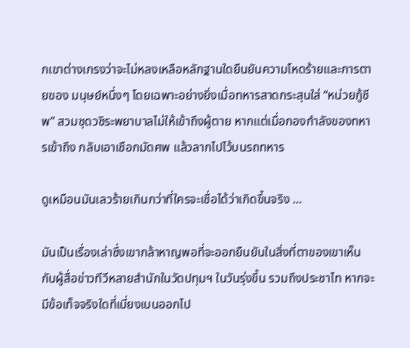กเขาต่างเกรงว่าจะไม่หลงเหลือหลักฐานใดยืนยันความโหดร้ายและการตายของ มนุษย์หนึ่งๆ โดยเฉพาะอย่างยิ่งเมื่อทหารสาดกระสุนใส่ “หน่วยกู้ชีพ” สวมชุดวชิระพยาบาลไม่ให้เข้าถึงผู้ตาย หากแต่เมื่อกองกำลังของทหารเข้าถึง กลับเอาเชือกมัดศพ แล้วลากไปไว้บนรถทหาร

ดูเหมือนมันเลวร้ายเกินกว่าที่ใครจะเชื่อได้ว่าเกิดขึ้นจริง …

มันเป็นเรื่องเล่าซึ่งเขากล้าหาญพอที่จะออกยืนยันในสิ่งที่ตาของเขาเห็น กับผู้สื่อข่าวทีวีหลายสำนักในวัดปทุมฯ ในวันรุ่งขึ้น รวมถึงประชาไท หากจะมีข้อเท็จจริงใดที่เบี่ยงเบนออกไป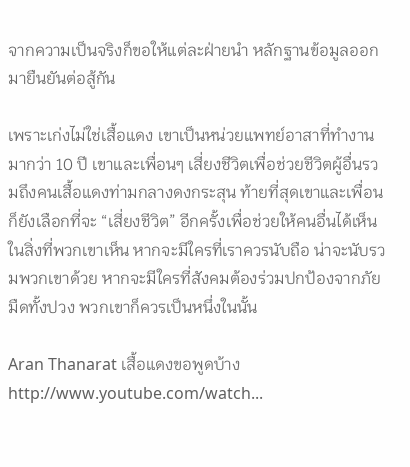จากความเป็นจริงก็ขอให้แต่ละฝ่ายนำ หลักฐานข้อมูลออกมายืนยันต่อสู้กัน

เพราะเก่งไม่ใช่เสื้อแดง เขาเป็นหน่วยแพทย์อาสาที่ทำงานมากว่า 10 ปี เขาและเพื่อนๆ เสี่ยงชีวิตเพื่อช่วยชีวิตผู้อื่นรวมถึงคนเสื้อแดงท่ามกลางดงกระสุน ท้ายที่สุดเขาและเพื่อนก็ยังเลือกที่จะ “เสี่ยงชีวิต” อีกครั้งเพื่อช่วยให้คนอื่นได้เห็นในสิ่งที่พวกเขาเห็น หากจะมีใครที่เราควรนับถือ น่าจะนับรวมพวกเขาด้วย หากจะมีใครที่สังคมต้องร่วมปกป้องจากภัยมืดทั้งปวง พวกเขาก็ควรเป็นหนึ่งในนั้น

Aran Thanarat เสื้อแดงขอพูดบ้าง http://www.youtube.com/watch...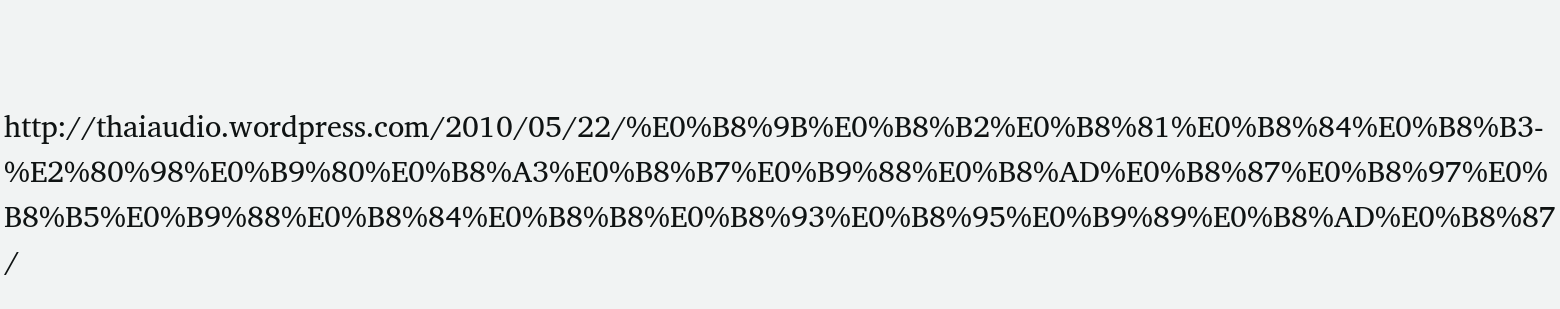http://thaiaudio.wordpress.com/2010/05/22/%E0%B8%9B%E0%B8%B2%E0%B8%81%E0%B8%84%E0%B8%B3-%E2%80%98%E0%B9%80%E0%B8%A3%E0%B8%B7%E0%B9%88%E0%B8%AD%E0%B8%87%E0%B8%97%E0%B8%B5%E0%B9%88%E0%B8%84%E0%B8%B8%E0%B8%93%E0%B8%95%E0%B9%89%E0%B8%AD%E0%B8%87/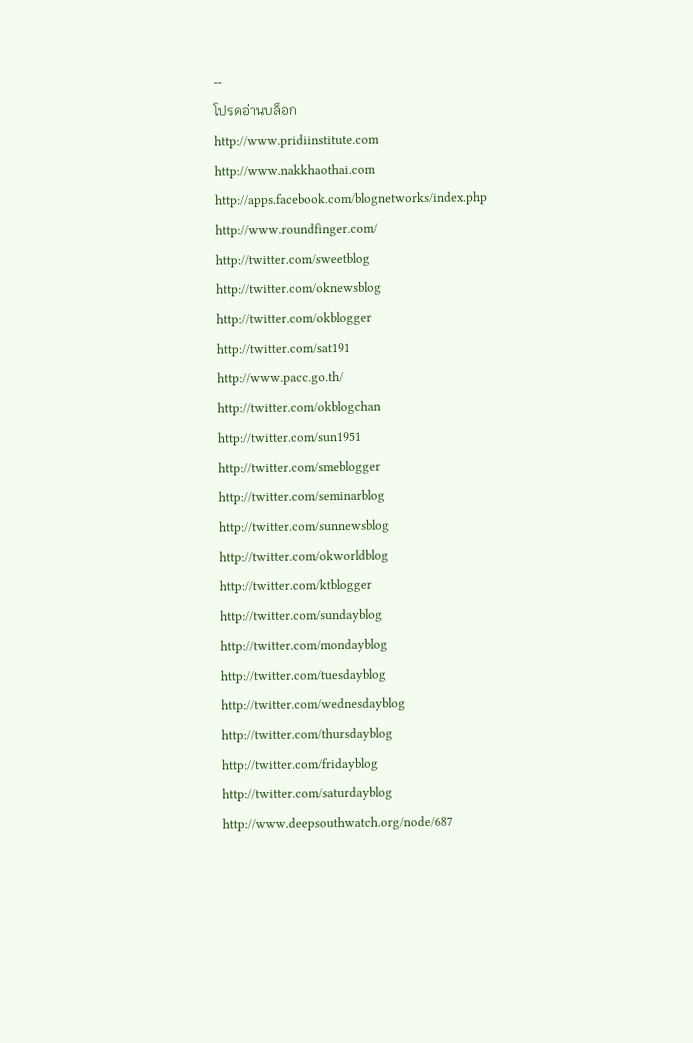--
โปรดอ่านบล็อก
http://www.pridiinstitute.com
http://www.nakkhaothai.com
http://apps.facebook.com/blognetworks/index.php
http://www.roundfinger.com/
http://twitter.com/sweetblog
http://twitter.com/oknewsblog
http://twitter.com/okblogger
http://twitter.com/sat191
http://www.pacc.go.th/
http://twitter.com/okblogchan
http://twitter.com/sun1951
http://twitter.com/smeblogger
http://twitter.com/seminarblog
http://twitter.com/sunnewsblog
http://twitter.com/okworldblog
http://twitter.com/ktblogger
http://twitter.com/sundayblog
http://twitter.com/mondayblog
http://twitter.com/tuesdayblog
http://twitter.com/wednesdayblog
http://twitter.com/thursdayblog
http://twitter.com/fridayblog
http://twitter.com/saturdayblog
http://www.deepsouthwatch.org/node/687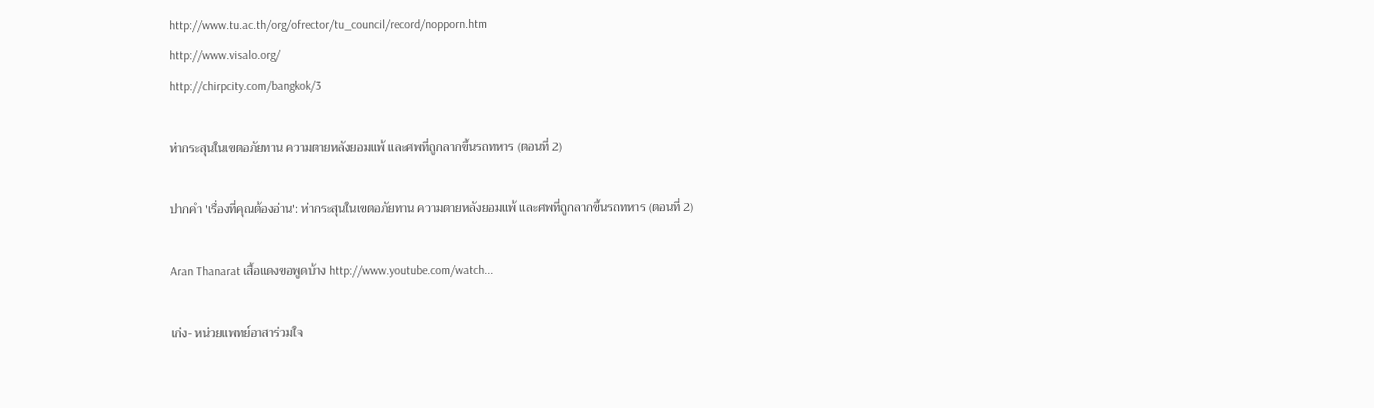http://www.tu.ac.th/org/ofrector/tu_council/record/nopporn.htm
http://www.visalo.org/
http://chirpcity.com/bangkok/3

ห่ากระสุนในเขตอภัยทาน ความตายหลังยอมแพ้ และศพที่ถูกลากขึ้นรถทหาร (ตอนที่ 2)

ปากคำ 'เรื่องที่คุณต้องอ่าน': ห่ากระสุนในเขตอภัยทาน ความตายหลังยอมแพ้ และศพที่ถูกลากขึ้นรถทหาร (ตอนที่ 2)

Aran Thanarat เสื้อแดงขอพูดบ้าง http://www.youtube.com/watch...

เก่ง- หน่วยแพทย์อาสาร่วมใจ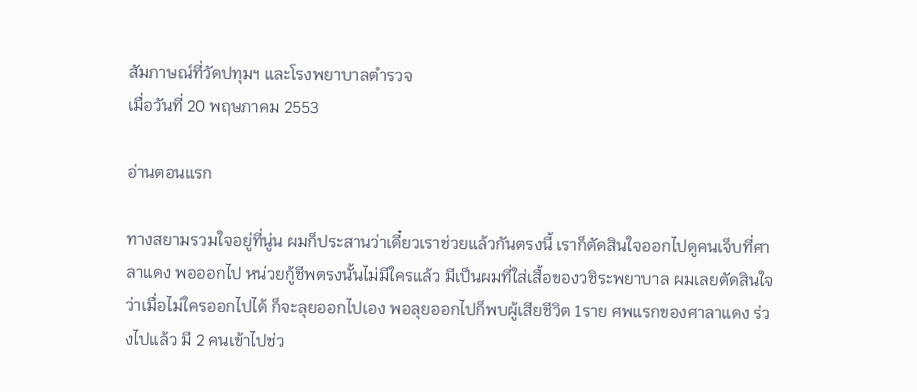สัมภาษณ์ที่วัดปทุมฯ และโรงพยาบาลตำรวจ
เมื่อวันที่ 20 พฤษภาคม 2553

อ่านตอนแรก

ทางสยามรวมใจอยู่ที่นู่น ผมก็ประสานว่าเดี๋ยวเราช่วยแล้วกันตรงนี้ เราก็ตัดสินใจออกไปดูคนเจ็บที่ศาลาแดง พอออกไป หน่วยกู้ชีพตรงนั้นไม่มีใครแล้ว มีเป็นผมที่ใส่เสื้อของวชิระพยาบาล ผมเลยตัดสินใจว่าเมื่อไม่ใครออกไปได้ ก็จะลุยออกไปเอง พอลุยออกไปก็พบผู้เสียชีวิต 1ราย ศพแรกของศาลาแดง ร่วงไปแล้ว มี 2 คนเข้าไปช่ว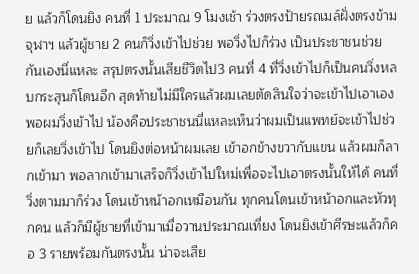ย แล้วก็โดนยิง คนที่ 1 ประมาณ 9 โมงเช้า ร่วงตรงป้ายรถเมล์ฝั่งตรงข้ามจุฬาฯ แล้วผู้ชาย 2 คนก็วิ่งเข้าไปช่วย พอวิ่งไปก็ร่วง เป็นประชาชนช่วยกันเองนี่แหละ สรุปตรงนั้นเสียชีวิตไป3 คนที่ 4 ที่วิ่งเข้าไปก็เป็นคนวิ่งหลบกระสุนก็โดนอีก สุดท้ายไม่มีใครแล้วผมเลยตัดสินใจว่าจะเข้าไปเอาเอง พอผมวิ่งเข้าไป น้องคือประชาชนนี่แหละเห็นว่าผมเป็นแพทย์จะเข้าไปช่วยก็เลยวิ่งเข้าไป โดนยิงต่อหน้าผมเลย เข้าอกข้างขวากับแขน แล้วผมก็ลากเข้ามา พอลากเข้ามาเสร็จก็วิ่งเข้าไปใหม่เพื่อจะไปเอาตรงนั้นให้ได้ คนที่วิ่งตามมาก็ร่วง โดนเข้าหน้าอกเหมือนกัน ทุกคนโดนเข้าหน้าอกและหัวทุกคน แล้วก็มีผู้ชายที่เข้ามาเมื่อวานประมาณเที่ยง โดนยิงเข้าศีรษะแล้วก็คอ 3 รายพร้อมกันตรงนั้น น่าจะเสีย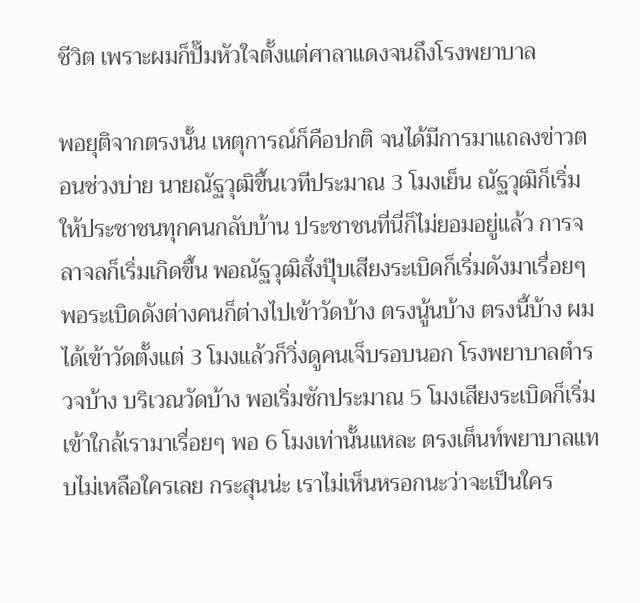ชีวิต เพราะผมก็ปั๊มหัวใจตั้งแต่ศาลาแดงจนถึงโรงพยาบาล

พอยุติจากตรงนั้น เหตุการณ์ก็คือปกติ จนได้มีการมาแถลงข่าวตอนช่วงบ่าย นายณัฐวุฒิขึ้นเวทีประมาณ 3 โมงเย็น ณัฐวุฒิก็เริ่มให้ประชาชนทุกคนกลับบ้าน ประชาชนที่นี่ก็ไม่ยอมอยู่แล้ว การจลาจลก็เริ่มเกิดขึ้น พอณัฐวุฒิสั่งปุ๊บเสียงระเบิดก็เริ่มดังมาเรื่อยๆ พอระเบิดดังต่างคนก็ต่างไปเข้าวัดบ้าง ตรงนู้นบ้าง ตรงนี้บ้าง ผมได้เข้าวัดตั้งแต่ 3 โมงแล้วก็วิ่งดูคนเจ็บรอบนอก โรงพยาบาลตำรวจบ้าง บริเวณวัดบ้าง พอเริ่มซักประมาณ 5 โมงเสียงระเบิดก็เริ่มเข้าใกล้เรามาเรื่อยๆ พอ 6 โมงเท่านั้นแหละ ตรงเต็นท์พยาบาลแทบไม่เหลือใครเลย กระสุนน่ะ เราไม่เห็นหรอกนะว่าจะเป็นใคร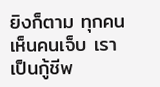ยิงก็ตาม ทุกคนเห็นคนเจ็บ เราเป็นกู้ชีพ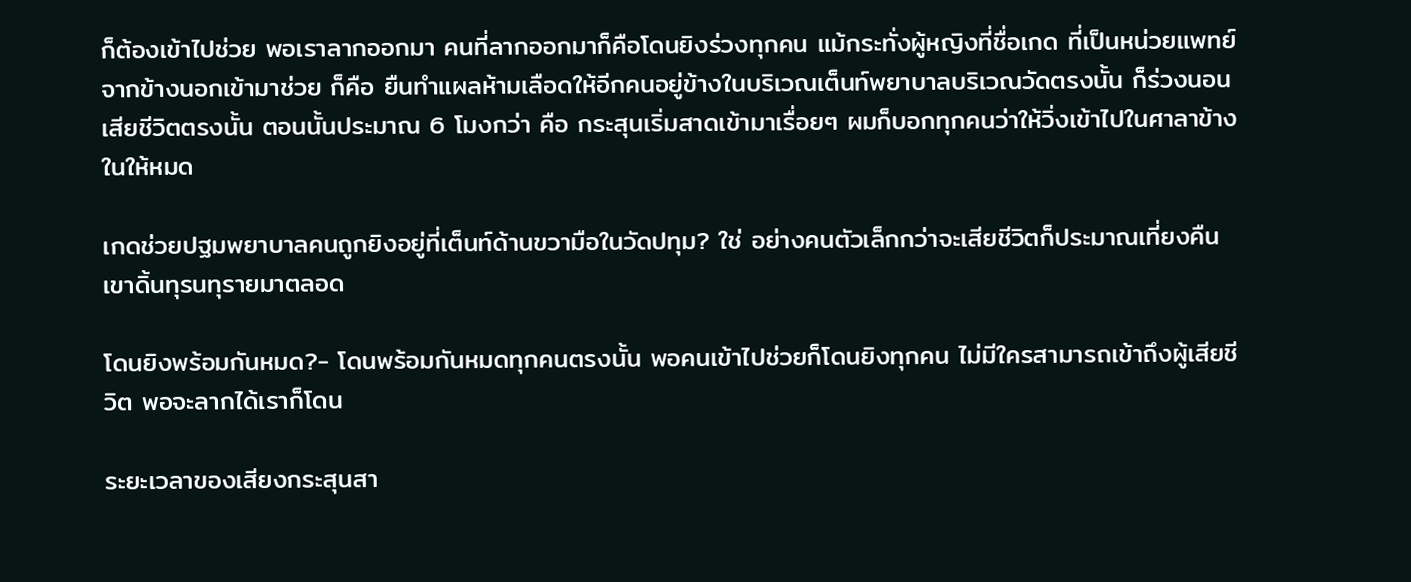ก็ต้องเข้าไปช่วย พอเราลากออกมา คนที่ลากออกมาก็คือโดนยิงร่วงทุกคน แม้กระทั่งผู้หญิงที่ชื่อเกด ที่เป็นหน่วยแพทย์จากข้างนอกเข้ามาช่วย ก็คือ ยืนทำแผลห้ามเลือดให้อีกคนอยู่ข้างในบริเวณเต็นท์พยาบาลบริเวณวัดตรงนั้น ก็ร่วงนอนเสียชีวิตตรงนั้น ตอนนั้นประมาณ 6 โมงกว่า คือ กระสุนเริ่มสาดเข้ามาเรื่อยๆ ผมก็บอกทุกคนว่าให้วิ่งเข้าไปในศาลาข้างในให้หมด

เกดช่วยปฐมพยาบาลคนถูกยิงอยู่ที่เต็นท์ด้านขวามือในวัดปทุม? ใช่ อย่างคนตัวเล็กกว่าจะเสียชีวิตก็ประมาณเที่ยงคืน เขาดิ้นทุรนทุรายมาตลอด

โดนยิงพร้อมกันหมด?- โดนพร้อมกันหมดทุกคนตรงนั้น พอคนเข้าไปช่วยก็โดนยิงทุกคน ไม่มีใครสามารถเข้าถึงผู้เสียชีวิต พอจะลากได้เราก็โดน

ระยะเวลาของเสียงกระสุนสา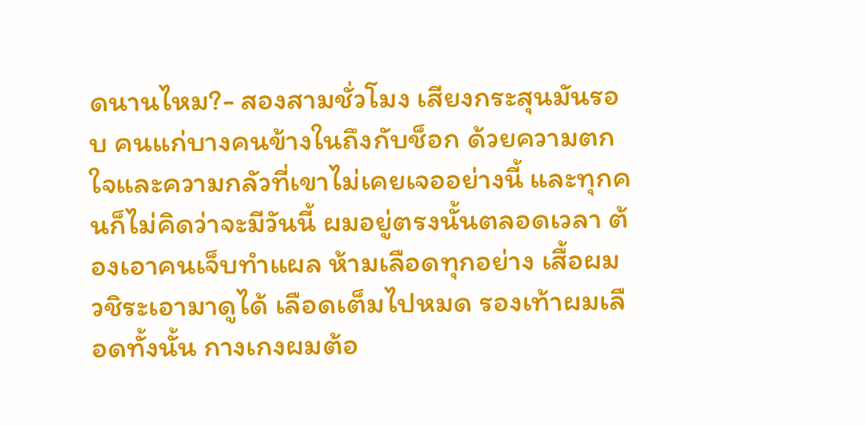ดนานไหม?- สองสามชั่วโมง เสียงกระสุนมันรอบ คนแก่บางคนข้างในถึงกับช็อก ด้วยความตกใจและความกลัวที่เขาไม่เคยเจออย่างนี้ และทุกคนก็ไม่คิดว่าจะมีวันนี้ ผมอยู่ตรงนั้นตลอดเวลา ต้องเอาคนเจ็บทำแผล ห้ามเลือดทุกอย่าง เสื้อผม วชิระเอามาดูได้ เลือดเต็มไปหมด รองเท้าผมเลือดทั้งนั้น กางเกงผมต้อ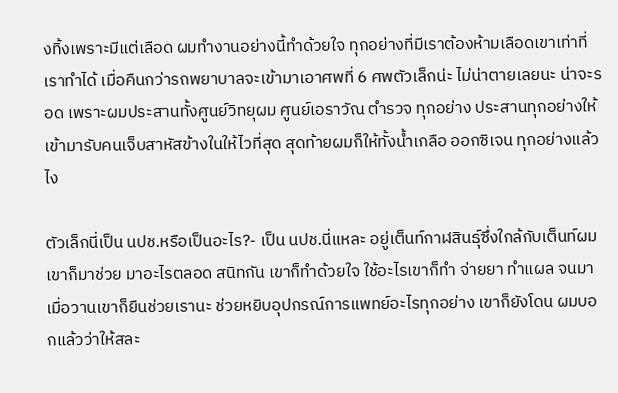งทิ้งเพราะมีแต่เลือด ผมทำงานอย่างนี้ทำด้วยใจ ทุกอย่างที่มีเราต้องห้ามเลือดเขาเท่าที่เราทำได้ เมื่อคืนกว่ารถพยาบาลจะเข้ามาเอาศพที่ 6 ศพตัวเล็กน่ะ ไม่น่าตายเลยนะ น่าจะรอด เพราะผมประสานทั้งศูนย์วิทยุผม ศูนย์เอราวัณ ตำรวจ ทุกอย่าง ประสานทุกอย่างให้เข้ามารับคนเจ็บสาหัสข้างในให้ไวที่สุด สุดท้ายผมก็ให้ทั้งน้ำเกลือ ออกซิเจน ทุกอย่างแล้วไง

ตัวเล็กนี่เป็น นปช.หรือเป็นอะไร?- เป็น นปช.นี่แหละ อยู่เต็นท์กาฬสินธุ์ซึ่งใกล้กับเต็นท์ผม เขาก็มาช่วย มาอะไรตลอด สนิทกัน เขาก็ทำด้วยใจ ใช้อะไรเขาก็ทำ จ่ายยา ทำแผล จนมาเมื่อวานเขาก็ยืนช่วยเรานะ ช่วยหยิบอุปกรณ์การแพทย์อะไรทุกอย่าง เขาก็ยังโดน ผมบอกแล้วว่าให้สละ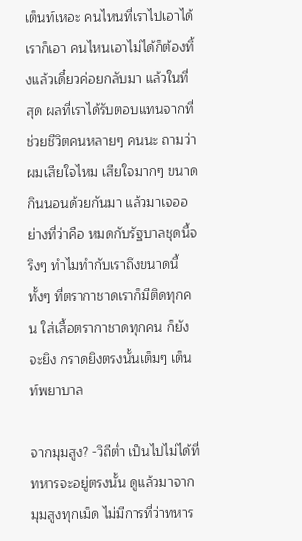เต็นท์เหอะ คนไหนที่เราไปเอาได้เราก็เอา คนไหนเอาไม่ได้ก็ต้องทิ้งแล้วเดี๋ยวค่อยกลับมา แล้วในที่สุด ผลที่เราได้รับตอบแทนจากที่ช่วยชีวิตคนหลายๆ คนนะ ถามว่าผมเสียใจไหม เสียใจมากๆ ขนาดกินนอนด้วยกันมา แล้วมาเจออย่างที่ว่าคือ หมดกับรัฐบาลชุดนี้จริงๆ ทำไมทำกับเราถึงขนาดนี้ ทั้งๆ ที่ตรากาชาดเราก็มีติดทุกคน ใส่เสื้อตรากาชาดทุกคน ก็ยังจะยิง กราดยิงตรงนั้นเต็มๆ เต็นท์พยาบาล

จากมุมสูง? -วิถีต่ำ เป็นไปไม่ได้ที่ทหารจะอยู่ตรงนั้น ดูแล้วมาจากมุมสูงทุกเม็ด ไม่มีการที่ว่าทหาร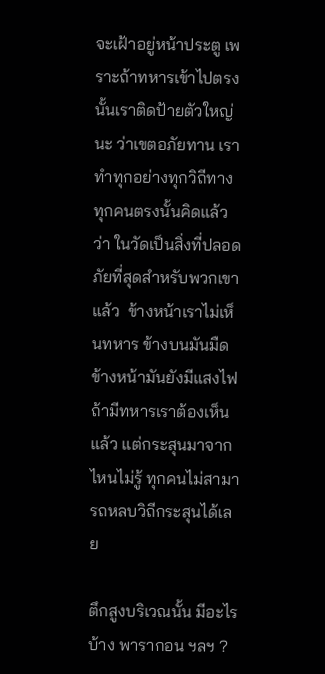จะเฝ้าอยู่หน้าประตู เพราะถ้าทหารเข้าไปตรงนั้นเราติดป้ายตัวใหญ่นะ ว่าเขตอภัยทาน เราทำทุกอย่างทุกวิถีทาง ทุกคนตรงนั้นคิดแล้วว่า ในวัดเป็นสิ่งที่ปลอดภัยที่สุดสำหรับพวกเขาแล้ว  ข้างหน้าเราไม่เห็นทหาร ข้างบนมันมืด ข้างหน้ามันยังมีแสงไฟถ้ามีทหารเราต้องเห็นแล้ว แต่กระสุนมาจากไหนไม่รู้ ทุกคนไม่สามารถหลบวิถีกระสุนได้เลย

ตึกสูงบริเวณนั้น มีอะไรบ้าง พารากอน ฯลฯ ?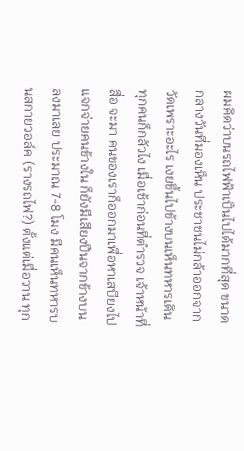ผมคิดว่าบนรถไฟฟ้าเป็นไปได้มากที่สุด ขนาดกลางวันที่มองเห็น ประชาชนไม่กล้าออกจากวัดเพราะอะไร เงยขึ้นไปข้างบนเห็นทหารเดิน ทุกคนก็กลัวไง เมื่อเช้าก่อนที่ตำรวจ เจ้าหน้าที่สื่อ จะมา คนของเราก็ออกมาเพื่อหาเสบียงไปแจกจ่ายคนข้างใน ก็ยังมีเสียงปืนจากข้างบนลงมาเลย ประมาณ 7-8 โมง มีคนเห็นทหารบนสกายวอล์ค (รางรถไฟ?) ตั้งแต่เมื่อวาน ทุก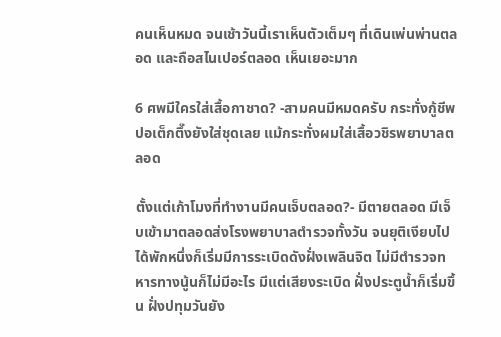คนเห็นหมด จนเช้าวันนี้เราเห็นตัวเต็มๆ ที่เดินเพ่นพ่านตลอด และถือสไนเปอร์ตลอด เห็นเยอะมาก

6 ศพมีใครใส่เสื้อกาชาด? -สามคนมีหมดครับ กระทั่งกู้ชีพปอเต็กตึ๊งยังใส่ชุดเลย แม้กระทั่งผมใส่เสื้อวชิรพยาบาลตลอด

ตั้งแต่เก้าโมงที่ทำงานมีคนเจ็บตลอด?- มีตายตลอด มีเจ็บเข้ามาตลอดส่งโรงพยาบาลตำรวจทั้งวัน จนยุติเงียบไปได้พักหนึ่งก็เริ่มมีการระเบิดดังฝั่งเพลินจิต ไม่มีตำรวจทหารทางนู้นก็ไม่มีอะไร มีแต่เสียงระเบิด ฝั่งประตูน้ำก็เริ่มขึ้น ฝั่งปทุมวันยัง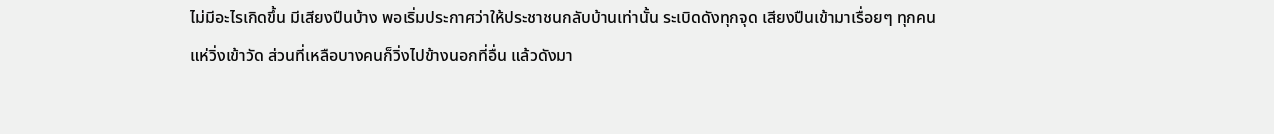ไม่มีอะไรเกิดขึ้น มีเสียงปืนบ้าง พอเริ่มประกาศว่าให้ประชาชนกลับบ้านเท่านั้น ระเบิดดังทุกจุด เสียงปืนเข้ามาเรื่อยๆ ทุกคนแห่วิ่งเข้าวัด ส่วนที่เหลือบางคนก็วิ่งไปข้างนอกที่อื่น แล้วดังมา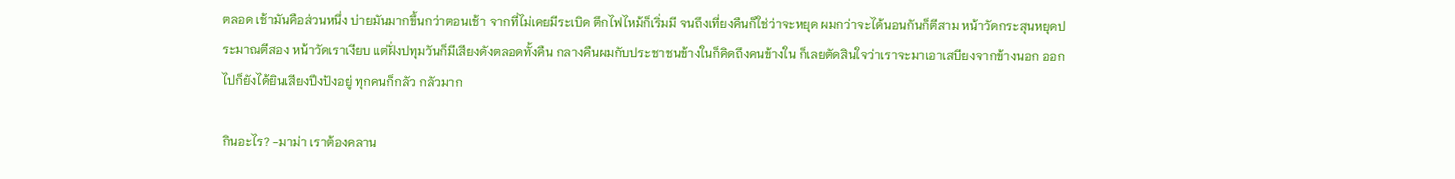ตลอด เช้ามันคือส่วนหนึ่ง บ่ายมันมากขึ้นกว่าตอนเช้า จากที่ไม่เคยมีระเบิด ตึกไฟไหม้ก็เริ่มมี จนถึงเที่ยงคืนก็ใช่ว่าจะหยุด ผมกว่าจะได้นอนกันก็ตีสาม หน้าวัดกระสุนหยุดประมาณตีสอง หน้าวัดเราเงียบ แต่ฝั่งปทุมวันก็มีเสียงดังตลอดทั้งคืน กลางคืนผมกับประชาชนข้างในก็คิดถึงคนข้างใน ก็เลยตัดสินใจว่าเราจะมาเอาเสบียงจากข้างนอก ออกไปก็ยังได้ยินเสียงปึงปังอยู่ ทุกคนก็กลัว กลัวมาก

กินอะไร? -มาม่า เราต้องคลาน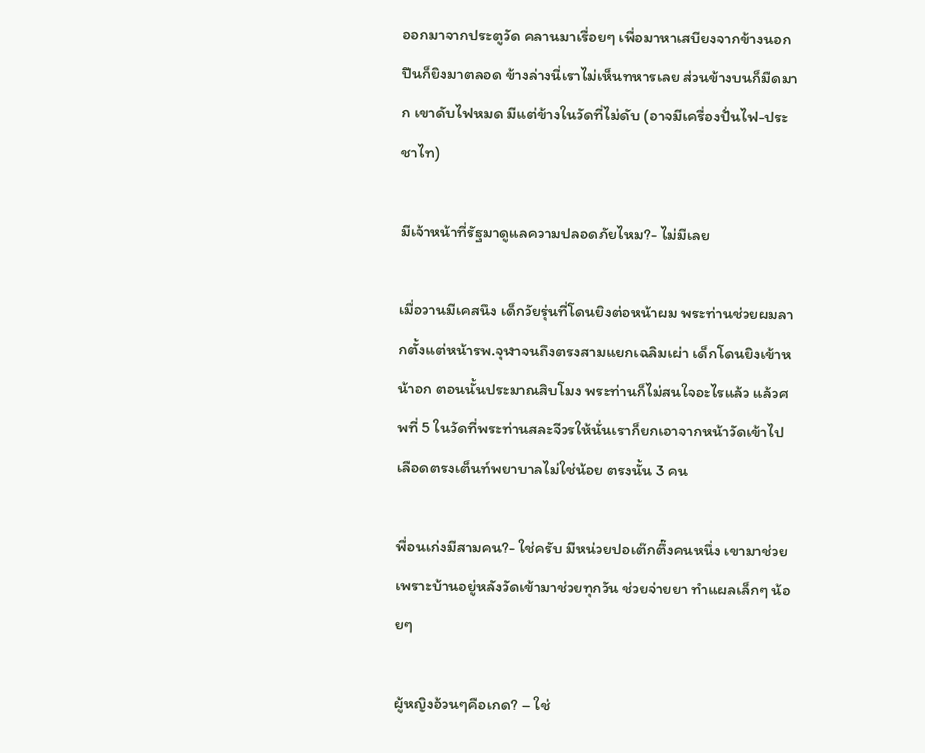ออกมาจากประตูวัด คลานมาเรื่อยๆ เพื่อมาหาเสบียงจากข้างนอก ปืนก็ยิงมาตลอด ข้างล่างนี่เราไม่เห็นทหารเลย ส่วนข้างบนก็มืดมาก เขาดับไฟหมด มีแต่ข้างในวัดที่ไม่ดับ (อาจมีเครื่องปั่นไฟ-ประชาไท)

มีเจ้าหน้าที่รัฐมาดูแลความปลอดภัยไหม?- ไม่มีเลย

เมื่อวานมีเคสนึง เด็กวัยรุ่นที่โดนยิงต่อหน้าผม พระท่านช่วยผมลากตั้งแต่หน้ารพ.จุฬาจนถึงตรงสามแยกเฉลิมเผ่า เด็กโดนยิงเข้าหน้าอก ตอนนั้นประมาณสิบโมง พระท่านก็ไม่สนใจอะไรแล้ว แล้วศพที่ 5 ในวัดที่พระท่านสละจีวรให้นั่นเราก็ยกเอาจากหน้าวัดเข้าไป เลือดตรงเต็นท์พยาบาลไม่ใช่น้อย ตรงนั้น 3 คน

พื่อนเก่งมีสามคน?- ใช่ครับ มีหน่วยปอเต๊กตึ๊งคนหนึ่ง เขามาช่วยเพราะบ้านอยู่หลังวัดเข้ามาช่วยทุกวัน ช่วยจ่ายยา ทำแผลเล็กๆ น้อยๆ

ผู้หญิงอ้วนๆคือเกด? – ใช่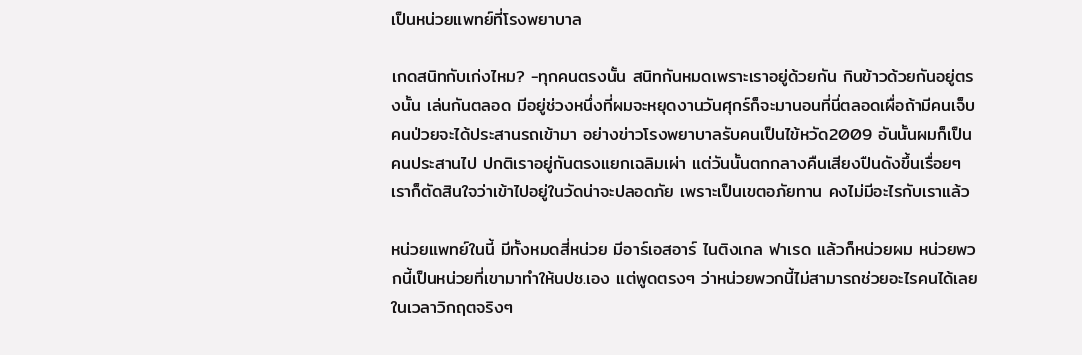เป็นหน่วยแพทย์ที่โรงพยาบาล

เกดสนิทกับเก่งไหม? -ทุกคนตรงนั้น สนิทกันหมดเพราะเราอยู่ด้วยกัน กินข้าวด้วยกันอยู่ตรงนั้น เล่นกันตลอด มีอยู่ช่วงหนึ่งที่ผมจะหยุดงานวันศุกร์ก็จะมานอนที่นี่ตลอดเผื่อถ้ามีคนเจ็บ คนป่วยจะได้ประสานรถเข้ามา อย่างข่าวโรงพยาบาลรับคนเป็นไข้หวัด2009 อันนั้นผมก็เป็นคนประสานไป ปกติเราอยู่กันตรงแยกเฉลิมเผ่า แต่วันนั้นตกกลางคืนเสียงปืนดังขึ้นเรื่อยๆ เราก็ตัดสินใจว่าเข้าไปอยู่ในวัดน่าจะปลอดภัย เพราะเป็นเขตอภัยทาน คงไม่มีอะไรกับเราแล้ว

หน่วยแพทย์ในนี้ มีทั้งหมดสี่หน่วย มีอาร์เอสอาร์ ไนติงเกล ฟาเรด แล้วก็หน่วยผม หน่วยพวกนี้เป็นหน่วยที่เขามาทำให้นปช.เอง แต่พูดตรงๆ ว่าหน่วยพวกนี้ไม่สามารถช่วยอะไรคนได้เลยในเวลาวิกฤตจริงๆ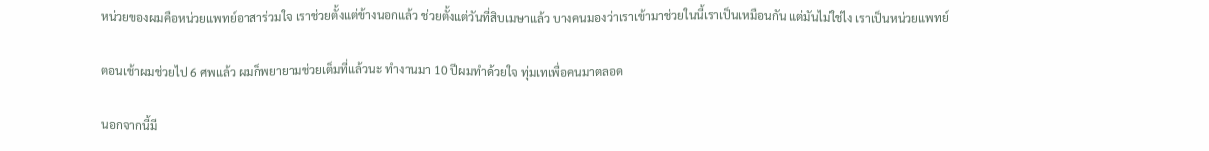หน่วยของผมคือหน่วยแพทย์อาสาร่วมใจ เราช่วยตั้งแต่ข้างนอกแล้ว ช่วยตั้งแต่วันที่สิบเมษาแล้ว บางคนมองว่าเราเข้ามาช่วยในนี้เราเป็นเหมือนกัน แต่มันไม่ใช่ไง เราเป็นหน่วยแพทย์

ตอนเช้าผมช่วยไป 6 ศพแล้ว ผมก็พยายามช่วยเต็มที่แล้วนะ ทำงานมา 10 ปีผมทำด้วยใจ ทุ่มเทเพื่อคนมาตลอด

นอกจากนี้มี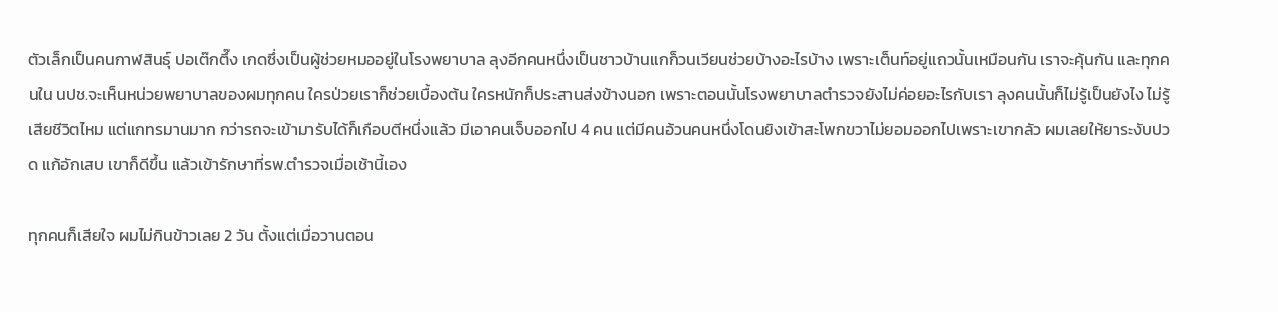ตัวเล็กเป็นคนกาฬสินธุ์ ปอเต๊กตึ๊ง เกดซึ่งเป็นผู้ช่วยหมออยู่ในโรงพยาบาล ลุงอีกคนหนึ่งเป็นชาวบ้านแกก็วนเวียนช่วยบ้างอะไรบ้าง เพราะเต็นท์อยู่แถวนั้นเหมือนกัน เราจะคุ้นกัน และทุกคนใน นปช.จะเห็นหน่วยพยาบาลของผมทุกคน ใครป่วยเราก็ช่วยเบื้องต้น ใครหนักก็ประสานส่งข้างนอก เพราะตอนนั้นโรงพยาบาลตำรวจยังไม่ค่อยอะไรกับเรา ลุงคนนั้นก็ไม่รู้เป็นยังไง ไม่รู้เสียชีวิตไหม แต่แกทรมานมาก กว่ารถจะเข้ามารับได้ก็เกือบตีหนึ่งแล้ว มีเอาคนเจ็บออกไป 4 คน แต่มีคนอ้วนคนหนึ่งโดนยิงเข้าสะโพกขวาไม่ยอมออกไปเพราะเขากลัว ผมเลยให้ยาระงับปวด แก้อักเสบ เขาก็ดีขึ้น แล้วเข้ารักษาที่รพ.ตำรวจเมื่อเช้านี้เอง

ทุกคนก็เสียใจ ผมไม่กินข้าวเลย 2 วัน ตั้งแต่เมื่อวานตอน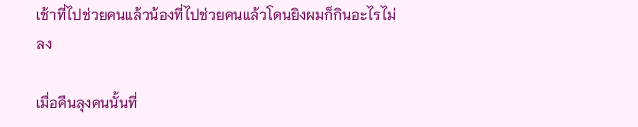เช้าที่ไปช่วยคนแล้วน้องที่ไปช่วยคนแล้วโดนยิงผมก็กินอะไรไม่ลง

เมื่อคืนลุงคนนั้นที่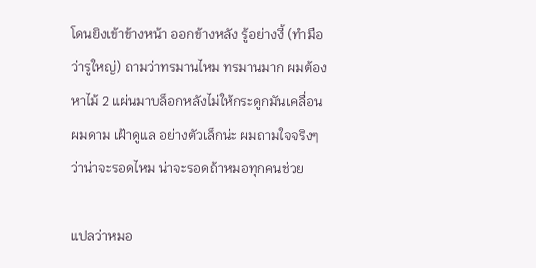โดนยิงเข้าข้างหน้า ออกข้างหลัง รู้อย่างงี้ (ทำมือว่ารูใหญ่) ถามว่าทรมานไหม ทรมานมาก ผมต้องหาไม้ 2 แผ่นมาบล็อกหลังไม่ให้กระดูกมันเคลื่อน ผมดาม เฝ้าดูแล อย่างตัวเล็กน่ะ ผมถามใจจริงๆ ว่าน่าจะรอดไหม น่าจะรอดถ้าหมอทุกคนช่วย

แปลว่าหมอ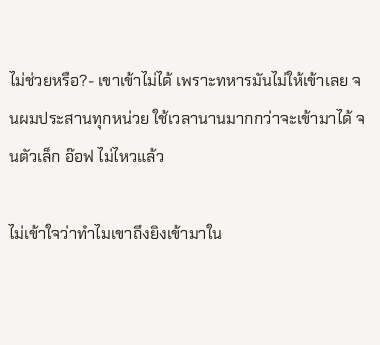ไม่ช่วยหรือ?- เขาเข้าไม่ได้ เพราะทหารมันไม่ให้เข้าเลย จนผมประสานทุกหน่วย ใช้เวลานานมากกว่าจะเข้ามาได้ จนตัวเล็ก อ๊อฟ ไม่ไหวแล้ว

ไม่เข้าใจว่าทำไมเขาถึงยิงเข้ามาใน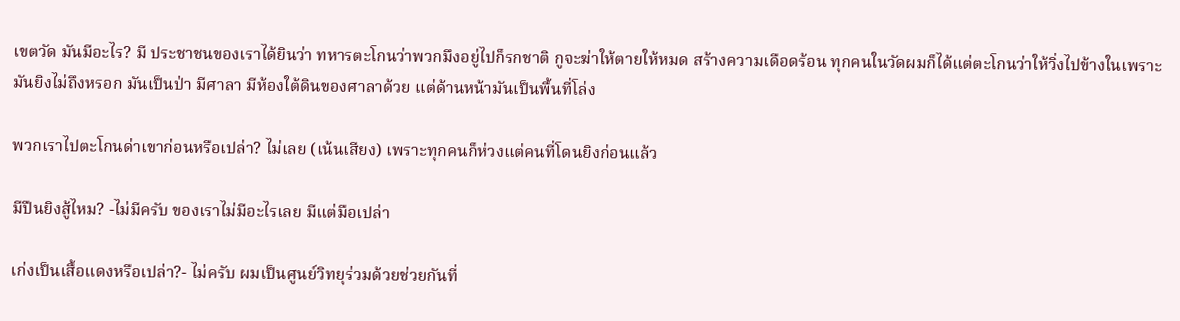เขตวัด มันมีอะไร? มี ประชาชนของเราได้ยินว่า ทหารตะโกนว่าพวกมึงอยู่ไปก็รกชาติ กูจะฆ่าให้ตายให้หมด สร้างความเดือดร้อน ทุกคนในวัดผมก็ได้แต่ตะโกนว่าให้วิ่งไปข้างในเพราะมันยิงไม่ถึงหรอก มันเป็นป่า มีศาลา มีห้องใต้ดินของศาลาด้วย แต่ด้านหน้ามันเป็นพื้นที่โล่ง

พวกเราไปตะโกนด่าเขาก่อนหรือเปล่า? ไม่เลย (เน้นเสียง) เพราะทุกคนก็ห่วงแต่คนที่โดนยิงก่อนแล้ว

มีปืนยิงสู้ไหม? -ไม่มีครับ ของเราไม่มีอะไรเลย มีแต่มือเปล่า

เก่งเป็นเสื้อแดงหรือเปล่า?- ไม่ครับ ผมเป็นศูนย์วิทยุร่วมด้วยช่วยกันที่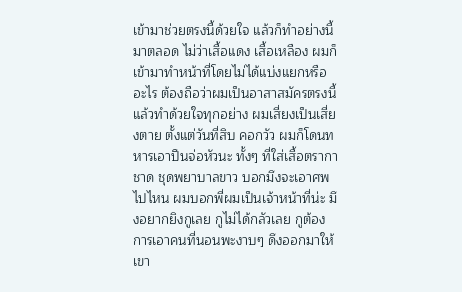เข้ามาช่วยตรงนี้ด้วยใจ แล้วก็ทำอย่างนี้มาตลอด ไม่ว่าเสื้อแดง เสื้อเหลือง ผมก็เข้ามาทำหน้าที่โดยไม่ได้แบ่งแยกหรืออะไร ต้องถือว่าผมเป็นอาสาสมัครตรงนี้แล้วทำด้วยใจทุกอย่าง ผมเสี่ยงเป็นเสี่ยงตาย ตั้งแต่วันที่สิบ คอกวัว ผมก็โดนทหารเอาปืนจ่อหัวนะ ทั้งๆ ที่ใส่เสื้อตรากาชาด ชุดพยาบาลขาว บอกมึงจะเอาศพไปไหน ผมบอกพี่ผมเป็นเจ้าหน้าที่น่ะ มึงอยากยิงกูเลย กูไม่ได้กลัวเลย กูต้องการเอาคนที่นอนพะงาบๆ ดึงออกมาให้เขา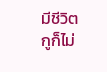มีชีวิต กูก็ไม่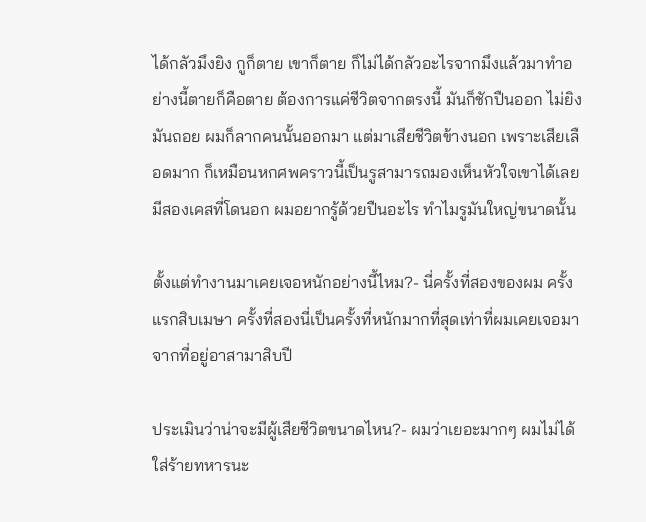ได้กลัวมึงยิง กูก็ตาย เขาก็ตาย ก็ไม่ได้กลัวอะไรจากมึงแล้วมาทำอย่างนี้ตายก็คือตาย ต้องการแค่ชีวิตจากตรงนี้ มันก็ชักปืนออก ไม่ยิง มันถอย ผมก็ลากคนนั้นออกมา แต่มาเสียชีวิตข้างนอก เพราะเสียเลือดมาก ก็เหมือนหกศพคราวนี้เป็นรูสามารถมองเห็นหัวใจเขาได้เลย มีสองเคสที่โดนอก ผมอยากรู้ด้วยปืนอะไร ทำไมรูมันใหญ่ขนาดนั้น

ตั้งแต่ทำงานมาเคยเจอหนักอย่างนี้ไหม?- นี่ครั้งที่สองของผม ครั้งแรกสิบเมษา ครั้งที่สองนี่เป็นครั้งที่หนักมากที่สุดเท่าที่ผมเคยเจอมา จากที่อยู่อาสามาสิบปี

ประเมินว่าน่าจะมีผู้เสียชีวิตขนาดไหน?- ผมว่าเยอะมากๆ ผมไม่ได้ใส่ร้ายทหารนะ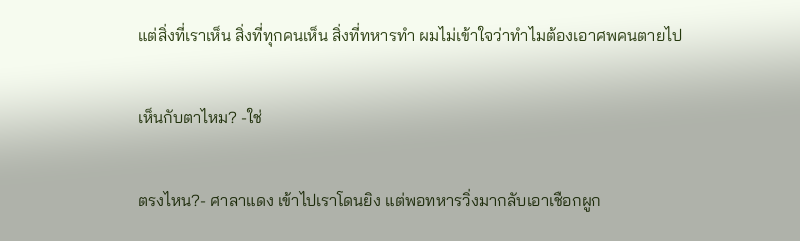แต่สิ่งที่เราเห็น สิ่งที่ทุกคนเห็น สิ่งที่ทหารทำ ผมไม่เข้าใจว่าทำไมต้องเอาศพคนตายไป

เห็นกับตาไหม? -ใช่

ตรงไหน?- ศาลาแดง เข้าไปเราโดนยิง แต่พอทหารวิ่งมากลับเอาเชือกผูก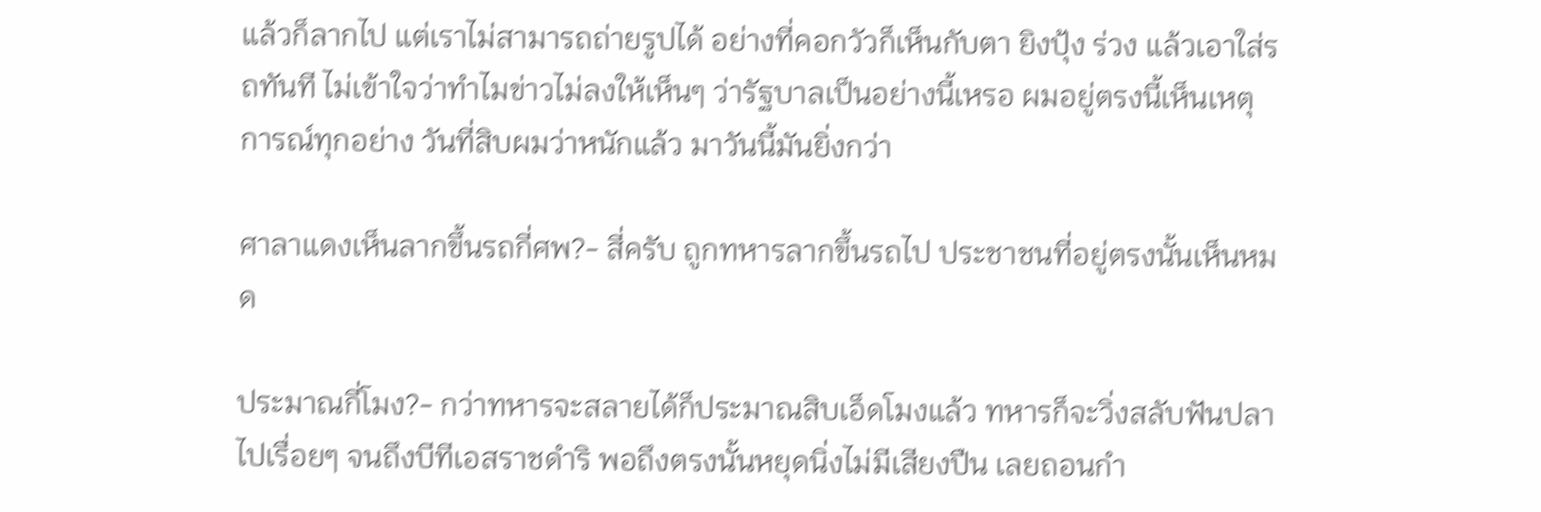แล้วก็ลากไป แต่เราไม่สามารถถ่ายรูปได้ อย่างที่คอกวัวก็เห็นกับตา ยิงปุ้ง ร่วง แล้วเอาใส่รถทันที ไม่เข้าใจว่าทำไมข่าวไม่ลงให้เห็นๆ ว่ารัฐบาลเป็นอย่างนี้เหรอ ผมอยู่ตรงนี้เห็นเหตุการณ์ทุกอย่าง วันที่สิบผมว่าหนักแล้ว มาวันนี้มันยิ่งกว่า

ศาลาแดงเห็นลากขึ้นรถกี่ศพ?- สี่ครับ ถูกทหารลากขึ้นรถไป ประชาชนที่อยู่ตรงนั้นเห็นหมด

ประมาณกี่โมง?- กว่าทหารจะสลายได้ก็ประมาณสิบเอ็ดโมงแล้ว ทหารก็จะวิ่งสลับฟันปลาไปเรื่อยๆ จนถึงบีทีเอสราชดำริ พอถึงตรงนั้นหยุดนิ่งไม่มีเสียงปืน เลยถอนกำ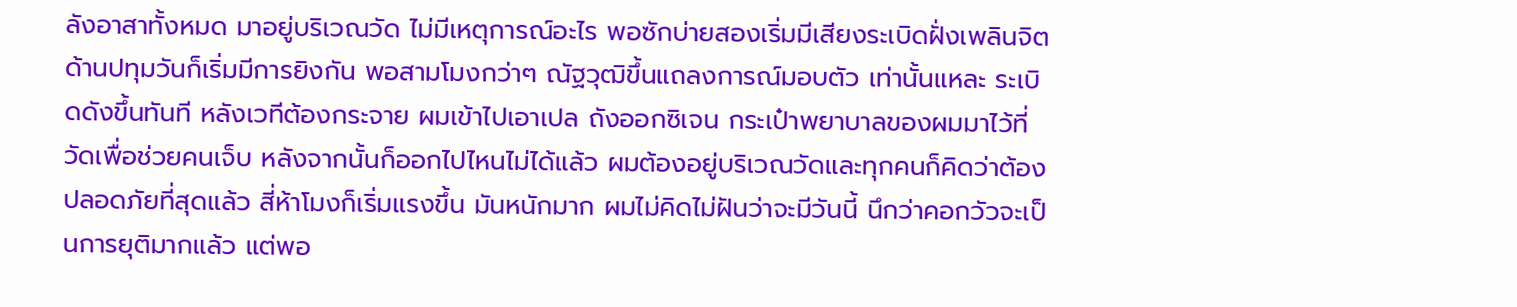ลังอาสาทั้งหมด มาอยู่บริเวณวัด ไม่มีเหตุการณ์อะไร พอซักบ่ายสองเริ่มมีเสียงระเบิดฝั่งเพลินจิต ด้านปทุมวันก็เริ่มมีการยิงกัน พอสามโมงกว่าๆ ณัฐวุฒิขึ้นแถลงการณ์มอบตัว เท่านั้นแหละ ระเบิดดังขึ้นทันที หลังเวทีต้องกระจาย ผมเข้าไปเอาเปล ถังออกซิเจน กระเป๋าพยาบาลของผมมาไว้ที่วัดเพื่อช่วยคนเจ็บ หลังจากนั้นก็ออกไปไหนไม่ได้แล้ว ผมต้องอยู่บริเวณวัดและทุกคนก็คิดว่าต้องปลอดภัยที่สุดแล้ว สี่ห้าโมงก็เริ่มแรงขึ้น มันหนักมาก ผมไม่คิดไม่ฝันว่าจะมีวันนี้ นึกว่าคอกวัวจะเป็นการยุติมากแล้ว แต่พอ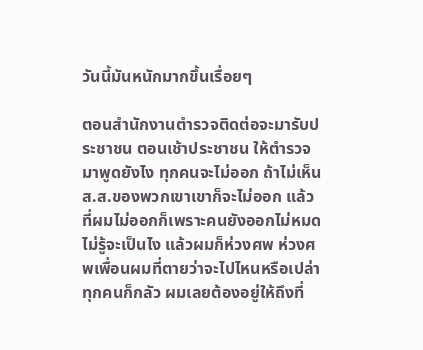วันนี้มันหนักมากขึ้นเรื่อยๆ

ตอนสำนักงานตำรวจติดต่อจะมารับประชาชน ตอนเช้าประชาชน ให้ตำรวจมาพูดยังไง ทุกคนจะไม่ออก ถ้าไม่เห็นส.ส.ของพวกเขาเขาก็จะไม่ออก แล้วที่ผมไม่ออกก็เพราะคนยังออกไม่หมดไม่รู้จะเป็นไง แล้วผมก็ห่วงศพ ห่วงศพเพื่อนผมที่ตายว่าจะไปไหนหรือเปล่า ทุกคนก็กลัว ผมเลยต้องอยู่ให้ถึงที่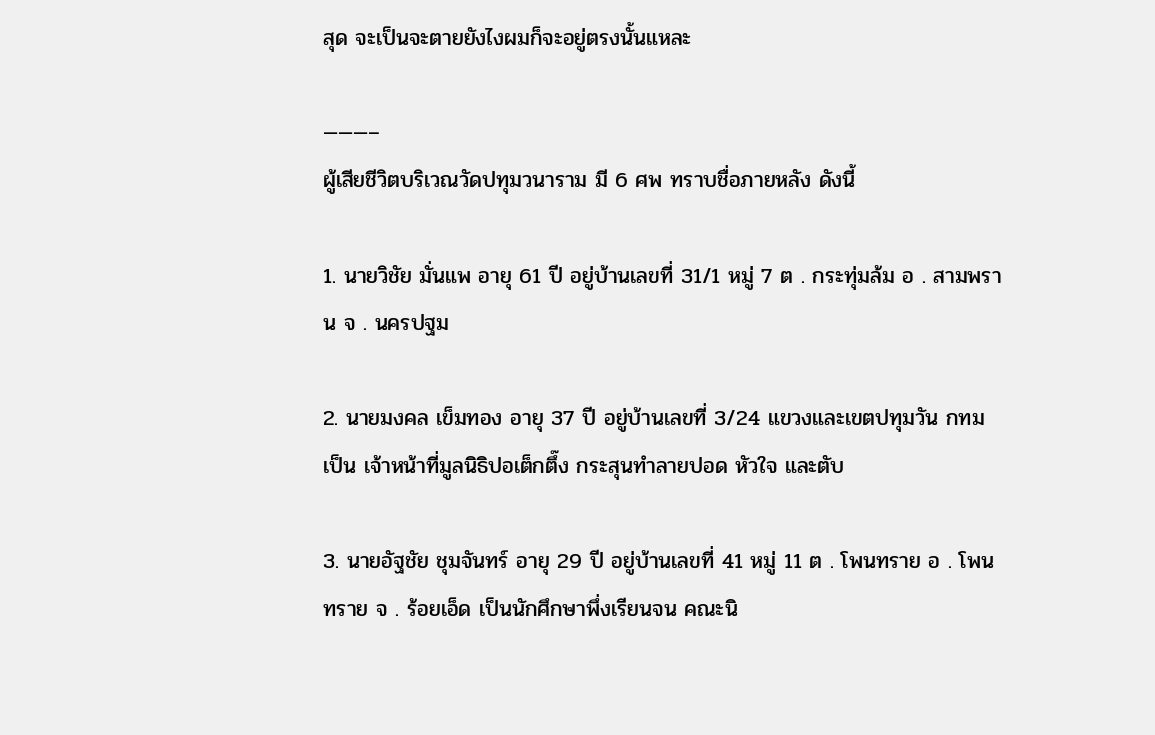สุด จะเป็นจะตายยังไงผมก็จะอยู่ตรงนั้นแหละ

———–
ผู้เสียชีวิตบริเวณวัดปทุมวนาราม มี 6 ศพ ทราบชื่อภายหลัง ดังนี้

1. นายวิชัย มั่นแพ อายุ 61 ปี อยู่บ้านเลขที่ 31/1 หมู่ 7 ต . กระทุ่มล้ม อ . สามพราน จ . นครปฐม

2. นายมงคล เข็มทอง อายุ 37 ปี อยู่บ้านเลขที่ 3/24 แขวงและเขตปทุมวัน กทม เป็น เจ้าหน้าที่มูลนิธิปอเต็กตึ๊ง กระสุนทำลายปอด หัวใจ และตับ

3. นายอัฐชัย ชุมจันทร์ อายุ 29 ปี อยู่บ้านเลขที่ 41 หมู่ 11 ต . โพนทราย อ . โพนทราย จ . ร้อยเอ็ด เป็นนักศึกษาพึ่งเรียนจน คณะนิ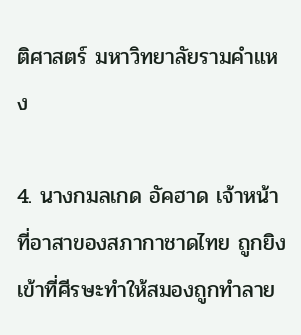ติศาสตร์ มหาวิทยาลัยรามคำแหง

4. นางกมลเกด อัคฮาด เจ้าหน้าที่อาสาของสภากาชาดไทย ถูกยิงเข้าที่ศีรษะทำให้สมองถูกทำลาย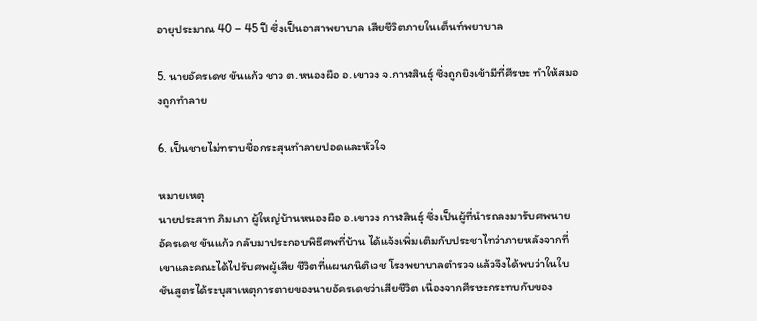อายุประมาณ 40 – 45 ปี ซึ่งเป็นอาสาพยาบาล เสียชีวิตภายในเต็นท์พยาบาล

5. นายอัครเดช ขันแก้ว ชาว ต.หนองผือ อ.เขาวง จ.กาฬสินธุ์ ซึ่งถูกยิงเข้ามีที่ศีรษะ ทำให้สมองถูกทำลาย

6. เป็นชายไม่ทราบชื่อกระสุนทำลายปอดและหัวใจ

หมายเหตุ
นายประสาท ภิมเภา ผู้ใหญ่บ้านหนองผือ อ.เขาวง กาฬสินธุ์ ซึ่งเป็นผู้ที่นำรถลงมารับศพนายอัครเดช ขันแก้ว กลับมาประกอบพิธีศพที่บ้าน ได้แจ้งเพิ่มเติมกับประชาไทว่าภายหลังจากที่เขาและคณะได้ไปรับศพผู้เสีย ชีวิตที่แผนกนิติเวช โรงพยาบาลตำรวจ แล้วจึงได้พบว่าในใบชันสูตรได้ระบุสาเหตุการตายของนายอัครเดชว่าเสียชีวิต เนื่องจากศีรษะกระทบกับของ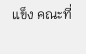แข็ง คณะที่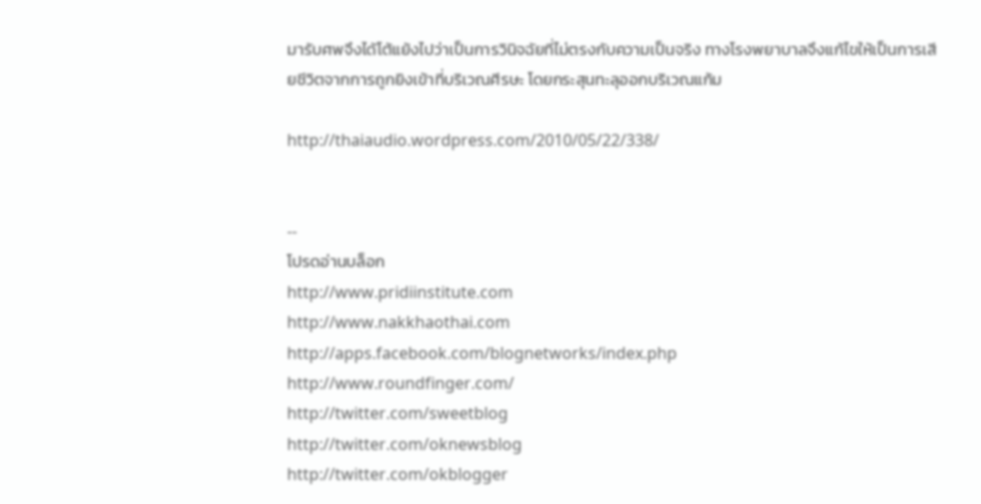มารับศพจึงได้โต้แย้งไปว่าเป็นการวินิจฉัยที่ไม่ตรงกับความเป็นจริง ทางโรงพยาบาลจึงแก้ไขให้เป็นการเสียชีวิตจากการถูกยิงเข้าที่บริเวณศีรษะ โดยกระสุนทะลุออกบริเวณแก้ม

http://thaiaudio.wordpress.com/2010/05/22/338/


--
โปรดอ่านบล็อก
http://www.pridiinstitute.com
http://www.nakkhaothai.com
http://apps.facebook.com/blognetworks/index.php
http://www.roundfinger.com/
http://twitter.com/sweetblog
http://twitter.com/oknewsblog
http://twitter.com/okblogger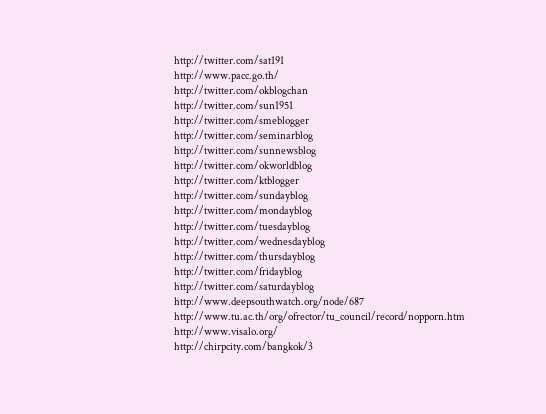http://twitter.com/sat191
http://www.pacc.go.th/
http://twitter.com/okblogchan
http://twitter.com/sun1951
http://twitter.com/smeblogger
http://twitter.com/seminarblog
http://twitter.com/sunnewsblog
http://twitter.com/okworldblog
http://twitter.com/ktblogger
http://twitter.com/sundayblog
http://twitter.com/mondayblog
http://twitter.com/tuesdayblog
http://twitter.com/wednesdayblog
http://twitter.com/thursdayblog
http://twitter.com/fridayblog
http://twitter.com/saturdayblog
http://www.deepsouthwatch.org/node/687
http://www.tu.ac.th/org/ofrector/tu_council/record/nopporn.htm
http://www.visalo.org/
http://chirpcity.com/bangkok/3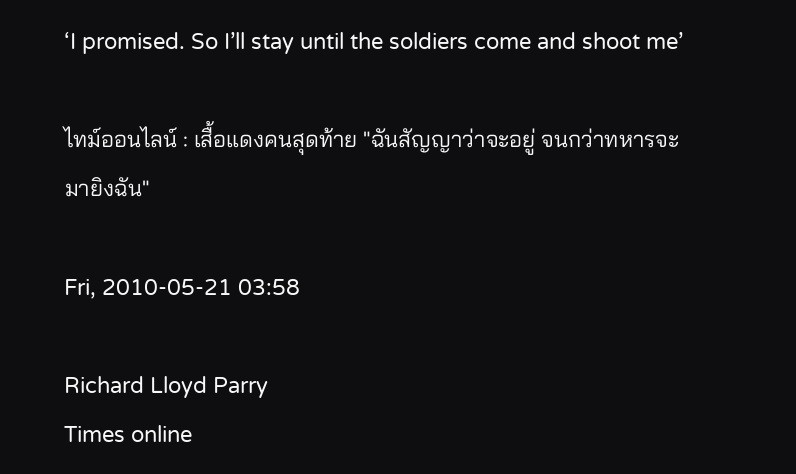‘I promised. So I’ll stay until the soldiers come and shoot me’

ไทม์ออนไลน์ : เสื้อแดงคนสุดท้าย "ฉันสัญญาว่าจะอยู่ จนกว่าทหารจะมายิงฉัน"

Fri, 2010-05-21 03:58

Richard Lloyd Parry
Times online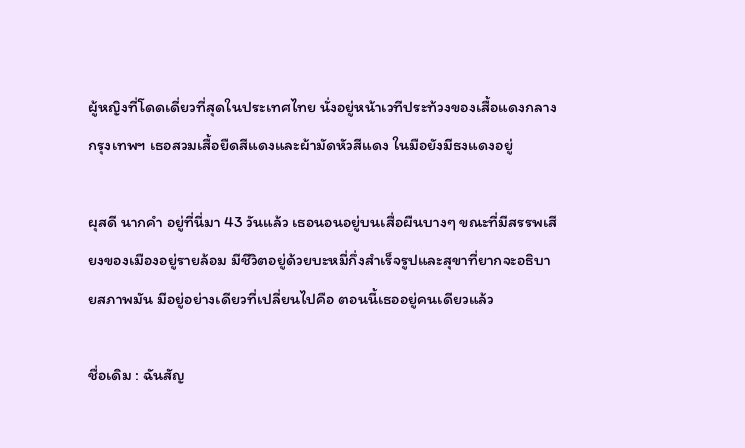ผู้หญิงที่โดดเดี่ยวที่สุดในประเทศไทย นั่งอยู่หน้าเวทีประท้วงของเสื้อแดงกลางกรุงเทพฯ เธอสวมเสื้อยืดสีแดงและผ้ามัดหัวสีแดง ในมือยังมีธงแดงอยู่

ผุสดี นากคำ อยู่ที่นี่มา 43 วันแล้ว เธอนอนอยู่บนเสื่อผืนบางๆ ขณะที่มีสรรพเสียงของเมืองอยู่รายล้อม มีชีวิตอยู่ด้วยบะหมี่กึ่งสำเร็จรูปและสุขาที่ยากจะอธิบายสภาพมัน มีอยู่อย่างเดียวที่เปลี่ยนไปคือ ตอนนี้เธออยู่คนเดียวแล้ว

ชื่อเดิม : ฉันสัญ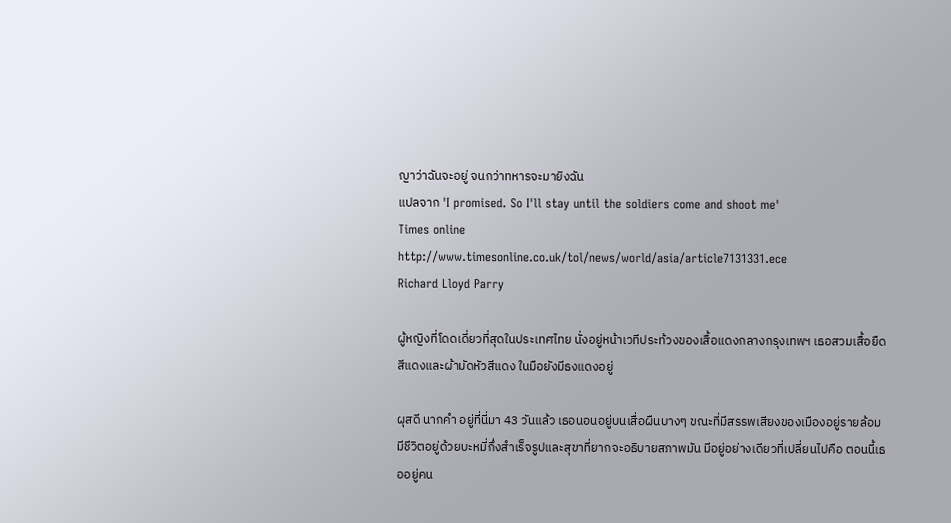ญาว่าฉันจะอยู่ จนกว่าทหารจะมายิงฉัน
แปลจาก 'I promised. So I'll stay until the soldiers come and shoot me'
Times online
http://www.timesonline.co.uk/tol/news/world/asia/article7131331.ece
Richard Lloyd Parry

ผู้หญิงที่โดดเดี่ยวที่สุดในประเทศไทย นั่งอยู่หน้าเวทีประท้วงของเสื้อแดงกลางกรุงเทพฯ เธอสวมเสื้อยืดสีแดงและผ้ามัดหัวสีแดง ในมือยังมีธงแดงอยู่

ผุสดี นากคำ อยู่ที่นี่มา 43 วันแล้ว เธอนอนอยู่บนเสื่อผืนบางๆ ขณะที่มีสรรพเสียงของเมืองอยู่รายล้อม มีชีวิตอยู่ด้วยบะหมี่กึ่งสำเร็จรูปและสุขาที่ยากจะอธิบายสภาพมัน มีอยู่อย่างเดียวที่เปลี่ยนไปคือ ตอนนี้เธออยู่คน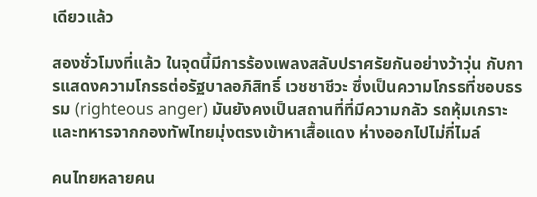เดียวแล้ว

สองชั่วโมงที่แล้ว ในจุดนี้มีการร้องเพลงสลับปราศรัยกันอย่างว้าวุ่น กับการแสดงความโกรธต่อรัฐบาลอภิสิทธิ์ เวชชาชีวะ ซึ่งเป็นความโกรธที่ชอบธรรม (righteous anger) มันยังคงเป็นสถานที่ที่มีความกลัว รถหุ้มเกราะและทหารจากกองทัพไทยมุ่งตรงเข้าหาเสื้อแดง ห่างออกไปไม่กี่ไมล์

คนไทยหลายคน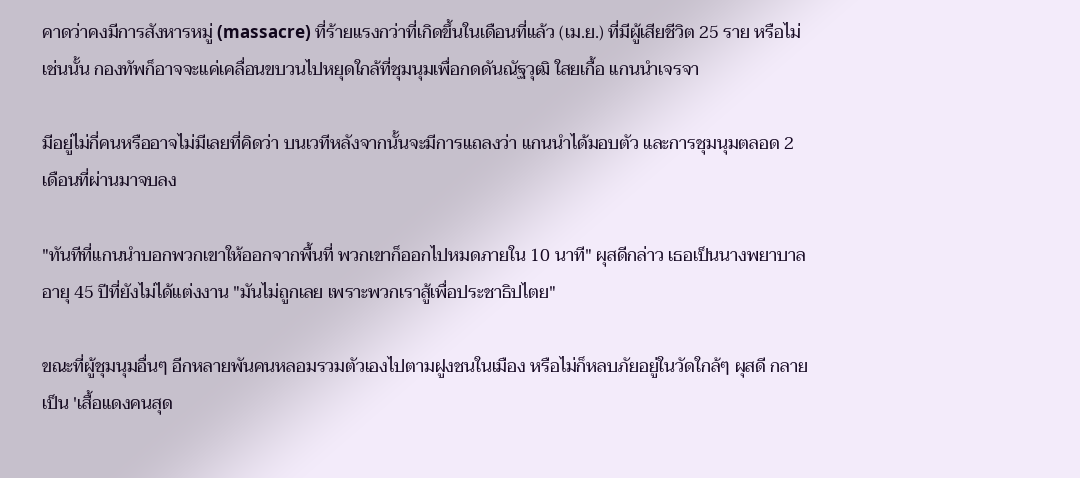คาดว่าคงมีการสังหารหมู่ (massacre) ที่ร้ายแรงกว่าที่เกิดขึ้นในเดือนที่แล้ว (เม.ย.) ที่มีผู้เสียชีวิต 25 ราย หรือไม่เช่นนั้น กองทัพก็อาจจะแค่เคลื่อนขบวนไปหยุดใกล้ที่ชุมนุมเพื่อกดดันณัฐวุฒิ ใสยเกื้อ แกนนำเจรจา

มีอยู่ไม่กี่คนหรืออาจไม่มีเลยที่คิดว่า บนเวทีหลังจากนั้นจะมีการแถลงว่า แกนนำได้มอบตัว และการชุมนุมตลอด 2 เดือนที่ผ่านมาจบลง

"ทันทีที่แกนนำบอกพวกเขาให้ออกจากพื้นที่ พวกเขาก็ออกไปหมดภายใน 10 นาที" ผุสดีกล่าว เธอเป็นนางพยาบาลอายุ 45 ปีที่ยังไม่ได้แต่งงาน "มันไม่ถูกเลย เพราะพวกเราสู้เพื่อประชาธิปไตย"

ขณะที่ผู้ชุมนุมอื่นๆ อีกหลายพันคนหลอมรวมตัวเองไปตามฝูงชนในเมือง หรือไม่ก็หลบภัยอยู่ในวัดใกล้ๆ ผุสดี กลายเป็น 'เสื้อแดงคนสุด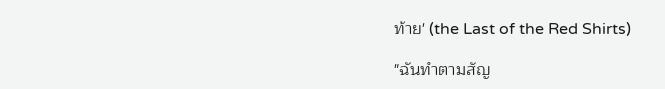ท้าย' (the Last of the Red Shirts)

"ฉันทำตามสัญ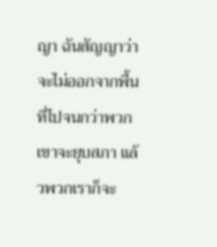ญา ฉันสัญญาว่าจะไม่ออกจากพื้นที่ไปจนกว่าพวกเขาจะยุบสภา แล้วพวกเราก็จะ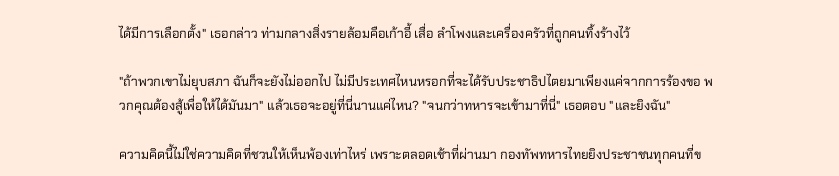ได้มีการเลือกตั้ง" เธอกล่าว ท่ามกลางสิ่งรายล้อมคือเก้าอี้ เสื่อ ลำโพงและเครื่องครัวที่ถูกคนทิ้งร้างไว้

"ถ้าพวกเขาไม่ยุบสภา ฉันก็จะยังไม่ออกไป ไม่มีประเทศไหนหรอกที่จะได้รับประชาธิปไตยมาเพียงแค่จากการร้องขอ พวกคุณต้องสู้เพื่อให้ได้มันมา" แล้วเธอจะอยู่ที่นี่นานแค่ไหน? "จนกว่าทหารจะเข้ามาที่นี่" เธอตอบ "และยิงฉัน"

ความคิดนี้ไม่ใช่ความคิดที่ชวนให้เห็นพ้องเท่าไหร่ เพราะตลอดเช้าที่ผ่านมา กองทัพทหารไทยยิงประชาชนทุกคนที่ข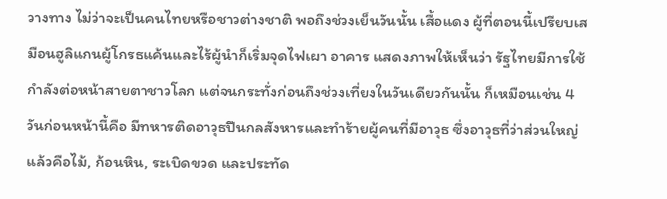วางทาง ไม่ว่าจะเป็นคนไทยหรือชาวต่างชาติ พอถึงช่วงเย็นวันนั้น เสื้อแดง ผู้ที่ตอนนี้เปรียบเสมือนฮูลิแกนผู้โกรธแค้นและไร้ผู้นำก็เริ่มจุดไฟเผา อาคาร แสดงภาพให้เห็นว่า รัฐไทยมีการใช้กำลังต่อหน้าสายตาชาวโลก แต่จนกระทั่งก่อนถึงช่วงเที่ยงในวันเดียวกันนั้น ก็เหมือนเช่น 4 วันก่อนหน้านี้คือ มีทหารติดอาวุธปืนกลสังหารและทำร้ายผู้คนที่มีอาวุธ ซึ่งอาวุธที่ว่าส่วนใหญ่แล้วคือไม้, ก้อนหิน, ระเบิดขวด และประทัด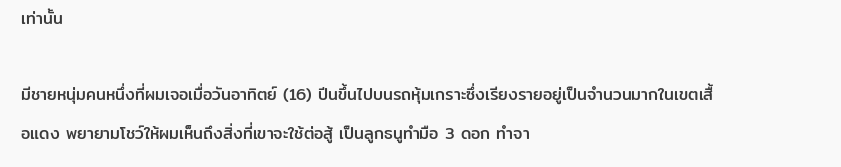เท่านั้น

มีชายหนุ่มคนหนึ่งที่ผมเจอเมื่อวันอาทิตย์ (16) ปีนขึ้นไปบนรถหุ้มเกราะซึ่งเรียงรายอยู่เป็นจำนวนมากในเขตเสื้อแดง พยายามโชว์ให้ผมเห็นถึงสิ่งที่เขาจะใช้ต่อสู้ เป็นลูกธนูทำมือ 3 ดอก ทำจา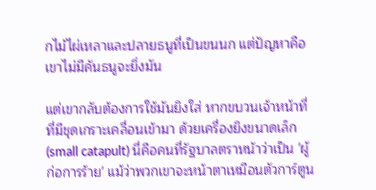กไม้ไผ่เหลาและปลายธนูที่เป็นขนนก แต่ปัญหาคือ เขาไม่มีคันธนูจะยิ่งมัน

แต่เขากลับต้องการใช้มันยิงใส่ หากขบวนเจ้าหน้าที่ที่มีชุดเกราะเคลื่อนเข้ามา ด้วยเครื่องยิงขนาดเล็ก (small catapult) นี่คือคนที่รัฐบาลตราหน้าว่าเป็น 'ผู้ก่อการร้าย' แม้ว่าพวกเขาจะหน้าตาเหมือนตัวการ์ตูน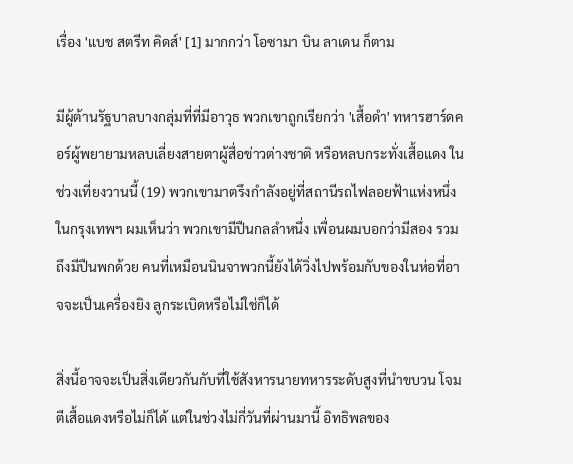เรื่อง 'แบช สตรีท คิดส์' [1] มากกว่า โอซามา บิน ลาเดน ก็ตาม

มีผู้ต้านรัฐบาลบางกลุ่มที่ที่มีอาวุธ พวกเขาถูกเรียกว่า 'เสื้อดำ' ทหารฮาร์ดคอร์ผู้พยายามหลบเลี่ยงสายตาผู้สื่อข่าวต่างชาติ หรือหลบกระทั่งเสื้อแดง ในช่วงเที่ยงวานนี้ (19) พวกเขามาตรึงกำลังอยู่ที่สถานีรถไฟลอยฟ้าแห่งหนึ่งในกรุงเทพฯ ผมเห็นว่า พวกเขามีปืนกลลำหนึ่ง เพื่อนผมบอกว่ามีสอง รวมถึงมีปืนพกด้วย คนที่เหมือนนินจาพวกนี้ยังได้วิ่งไปพร้อมกับของในห่อที่อาจจะเป็นเครื่องยิง ลูกระเบิดหรือไม่ใช่ก็ได้

สิ่งนี้อาจจะเป็นสิ่งเดียวกันกับที่ใช้สังหารนายทหารระดับสูงที่นำขบวน โจมตีเสื้อแดงหรือไม่ก็ได้ แต่ในช่วงไม่กี่วันที่ผ่านมานี้ อิทธิพลของ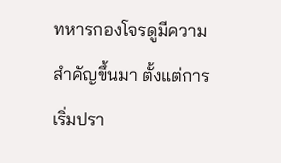ทหารกองโจรดูมีความสำคัญขึ้นมา ตั้งแต่การเริ่มปรา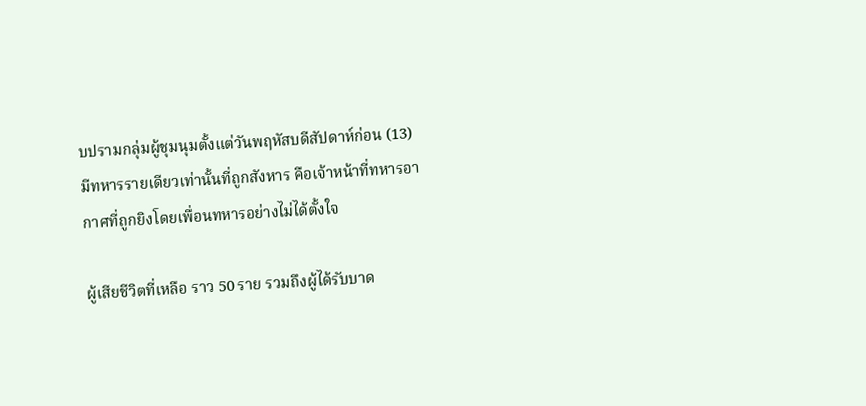บปรามกลุ่มผู้ชุมนุมตั้งแต่วันพฤหัสบดีสัปดาห์ก่อน (13) มีทหารรายเดียวเท่านั้นที่ถูกสังหาร คือเจ้าหน้าที่ทหารอากาศที่ถูกยิงโดยเพื่อนทหารอย่างไม่ได้ตั้งใจ

ผู้เสียชีวิตที่เหลือ ราว 50 ราย รวมถึงผู้ได้รับบาด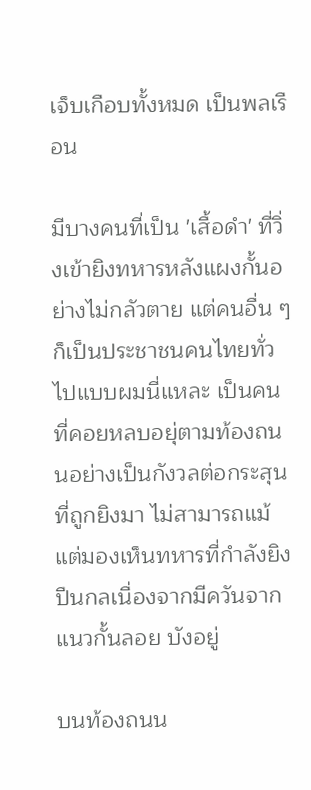เจ็บเกือบทั้งหมด เป็นพลเรือน

มีบางคนที่เป็น 'เสื้อดำ' ที่วิ่งเข้ายิงทหารหลังแผงกั้นอย่างไม่กลัวตาย แต่คนอื่น ๆ ก็เป็นประชาชนคนไทยทั่วไปแบบผมนี่แหละ เป็นคนที่คอยหลบอยุ่ตามท้องถนนอย่างเป็นกังวลต่อกระสุนที่ถูกยิงมา ไม่สามารถแม้แต่มองเห็นทหารที่กำลังยิงปืนกลเนื่องจากมีควันจากแนวกั้นลอย บังอยู่

บนท้องถนน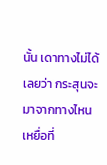นั้น เดาทางไม่ได้เลยว่า กระสุนจะมาจากทางไหน เหยื่อที่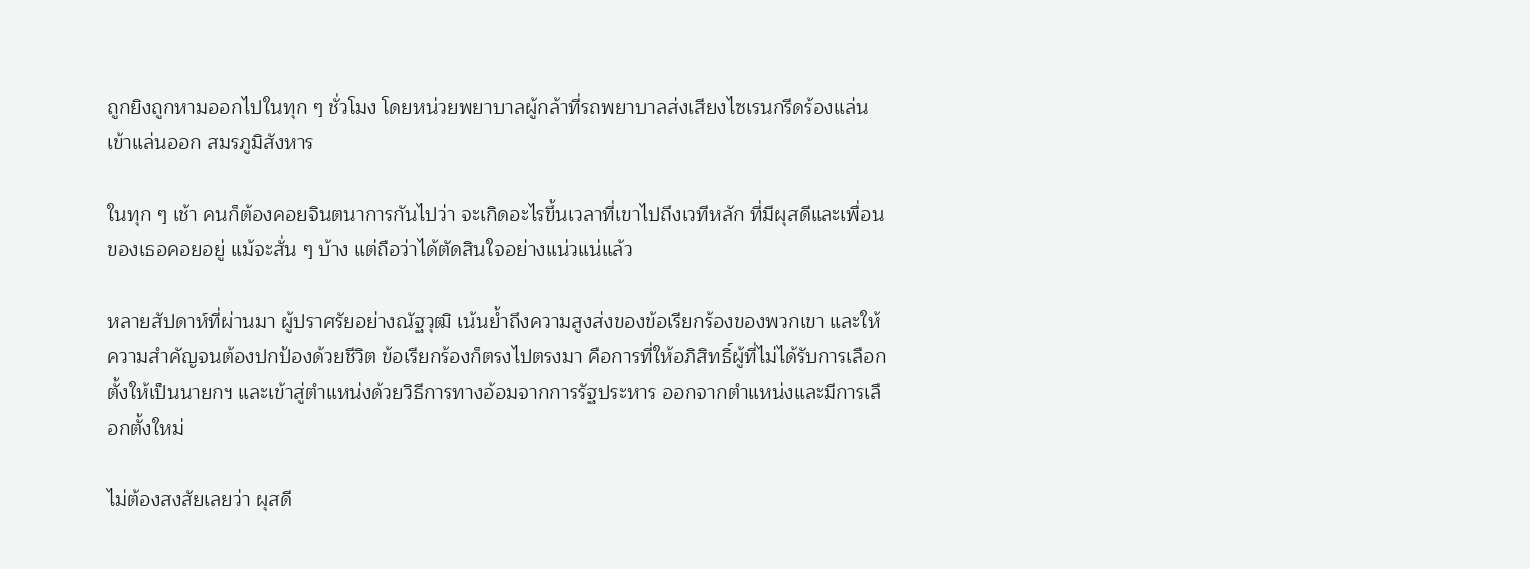ถูกยิงถูกหามออกไปในทุก ๆ ชั่วโมง โดยหน่วยพยาบาลผู้กล้าที่รถพยาบาลส่งเสียงไซเรนกรีดร้องแล่นเข้าแล่นออก สมรภูมิสังหาร

ในทุก ๆ เช้า คนก็ต้องคอยจินตนาการกันไปว่า จะเกิดอะไรขึ้นเวลาที่เขาไปถึงเวทีหลัก ที่มีผุสดีและเพื่อนของเธอคอยอยู่ แม้จะสั่น ๆ บ้าง แต่ถือว่าได้ตัดสินใจอย่างแน่วแน่แล้ว

หลายสัปดาห์ที่ผ่านมา ผู้ปราศรัยอย่างณัฐวุฒิ เน้นย้ำถึงความสูงส่งของข้อเรียกร้องของพวกเขา และให้ความสำคัญจนต้องปกป้องด้วยชีวิต ข้อเรียกร้องก็ตรงไปตรงมา คือการที่ให้อภิสิทธิ์ผู้ที่ไม่ได้รับการเลือกตั้งให้เป็นนายกฯ และเข้าสู่ตำแหน่งด้วยวิธีการทางอ้อมจากการรัฐประหาร ออกจากตำแหน่งและมีการเลือกตั้งใหม่

ไม่ต้องสงสัยเลยว่า ผุสดี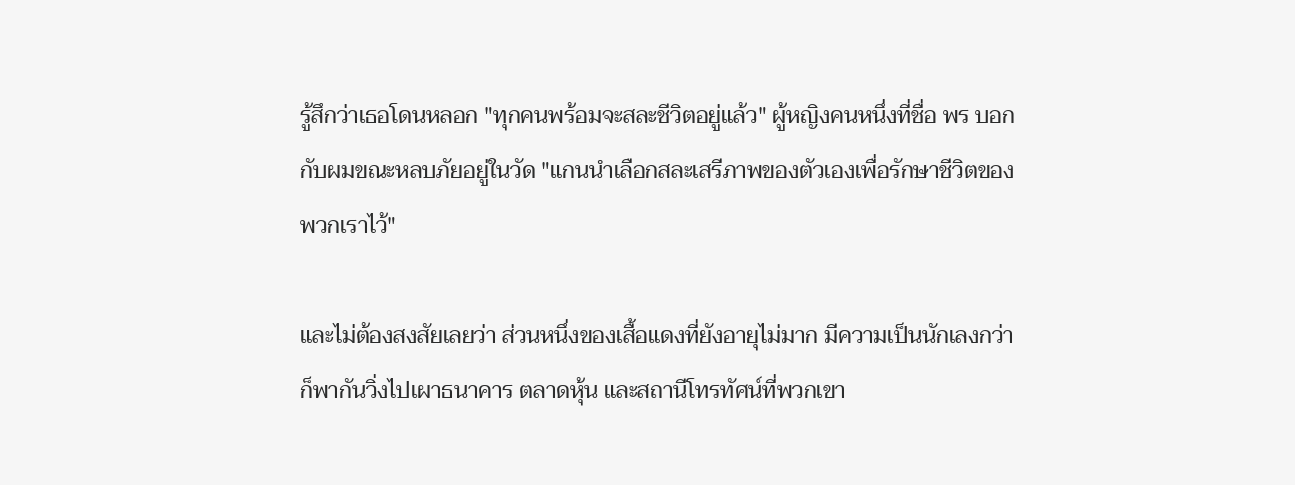รู้สึกว่าเธอโดนหลอก "ทุกคนพร้อมจะสละชีวิตอยู่แล้ว" ผู้หญิงคนหนึ่งที่ชื่อ พร บอกกับผมขณะหลบภัยอยู่ในวัด "แกนนำเลือกสละเสรีภาพของตัวเองเพื่อรักษาชีวิตของพวกเราไว้"

และไม่ต้องสงสัยเลยว่า ส่วนหนึ่งของเสื้อแดงที่ยังอายุไม่มาก มีความเป็นนักเลงกว่าก็พากันวิ่งไปเผาธนาคาร ตลาดหุ้น และสถานีโทรทัศน์ที่พวกเขา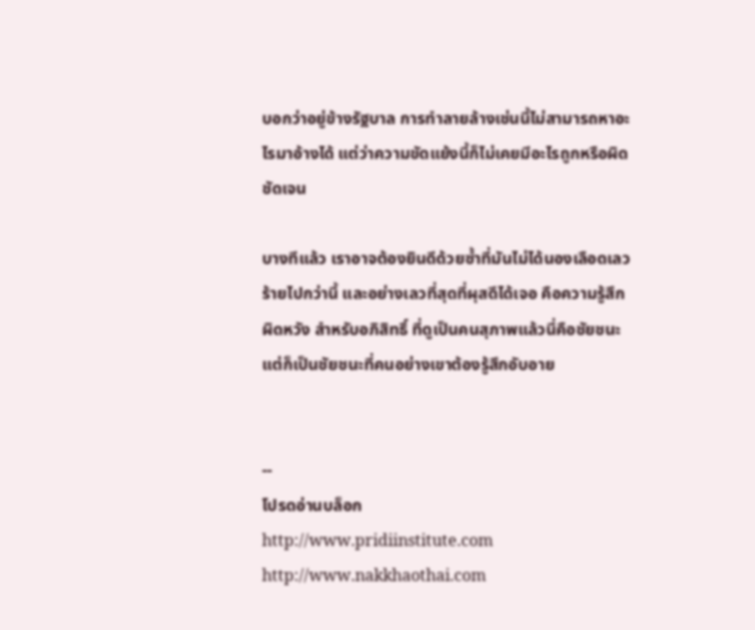บอกว่าอยู่ข้างรัฐบาล การทำลายล้างเช่นนี้ไม่สามารถหาอะไรมาอ้างได้ แต่ว่าความขัดแย้งนี้ก็ไม่เคยมีอะไรถูกหรือผิดชัดเจน

บางทีแล้ว เราอาจต้องยินดีด้วยซ้ำที่มันไม่ได้นองเลือดเลวร้ายไปกว่านี้ และอย่างเลวที่สุดที่ผุสดีได้เจอ คือความรู้สึกผิดหวัง สำหรับอภิสิทธิ์ ที่ดูเป็นคนสุภาพแล้วนี่คือชัยชนะ แต่ก็เป็นชัยชนะที่คนอย่างเขาต้องรู้สึกอับอาย


--
โปรดอ่านบล็อก
http://www.pridiinstitute.com
http://www.nakkhaothai.com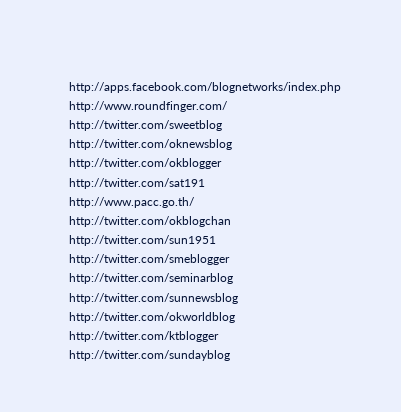http://apps.facebook.com/blognetworks/index.php
http://www.roundfinger.com/
http://twitter.com/sweetblog
http://twitter.com/oknewsblog
http://twitter.com/okblogger
http://twitter.com/sat191
http://www.pacc.go.th/
http://twitter.com/okblogchan
http://twitter.com/sun1951
http://twitter.com/smeblogger
http://twitter.com/seminarblog
http://twitter.com/sunnewsblog
http://twitter.com/okworldblog
http://twitter.com/ktblogger
http://twitter.com/sundayblog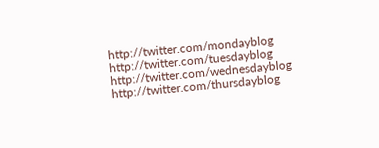http://twitter.com/mondayblog
http://twitter.com/tuesdayblog
http://twitter.com/wednesdayblog
http://twitter.com/thursdayblog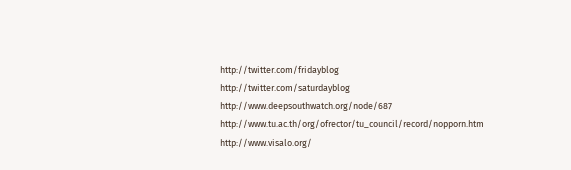http://twitter.com/fridayblog
http://twitter.com/saturdayblog
http://www.deepsouthwatch.org/node/687
http://www.tu.ac.th/org/ofrector/tu_council/record/nopporn.htm
http://www.visalo.org/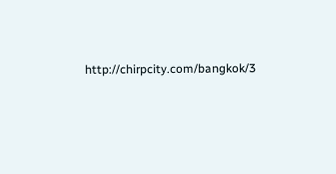http://chirpcity.com/bangkok/3